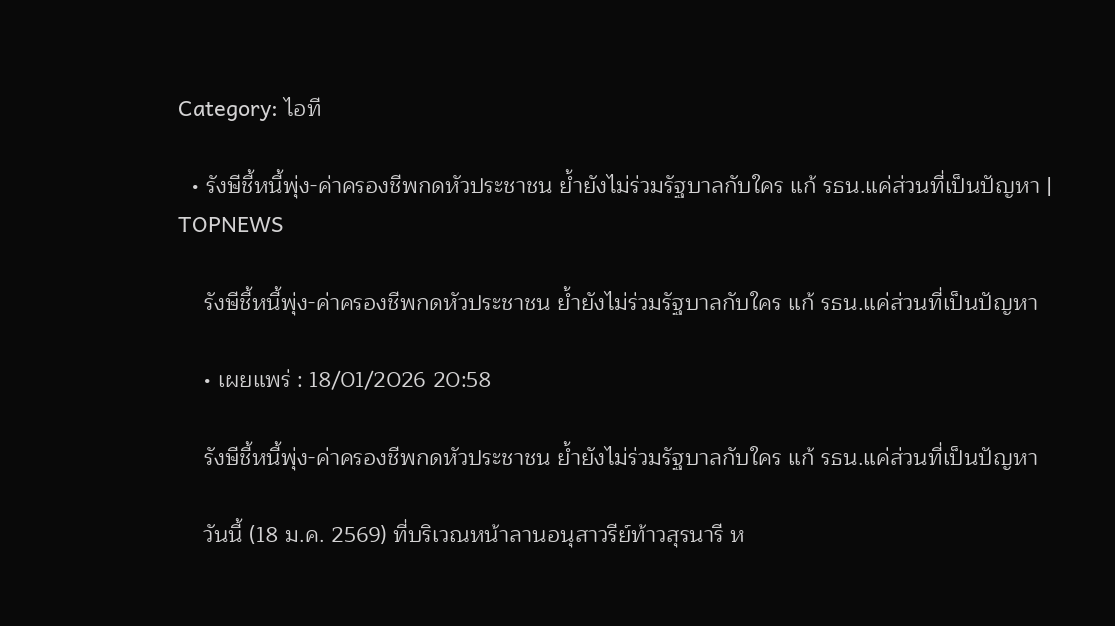Category: ไอที

  • รังษีชี้หนี้พุ่ง-ค่าครองชีพกดหัวประชาชน ย้ำยังไม่ร่วมรัฐบาลกับใคร แก้ รธน.แค่ส่วนที่เป็นปัญหา | TOPNEWS

    รังษีชี้หนี้พุ่ง-ค่าครองชีพกดหัวประชาชน ย้ำยังไม่ร่วมรัฐบาลกับใคร แก้ รธน.แค่ส่วนที่เป็นปัญหา

    • เผยแพร่ : 18/01/2026 20:58

    รังษีชี้หนี้พุ่ง-ค่าครองชีพกดหัวประชาชน ย้ำยังไม่ร่วมรัฐบาลกับใคร แก้ รธน.แค่ส่วนที่เป็นปัญหา

    วันนี้ (18 ม.ค. 2569) ที่บริเวณหน้าลานอนุสาวรีย์ท้าวสุรนารี ห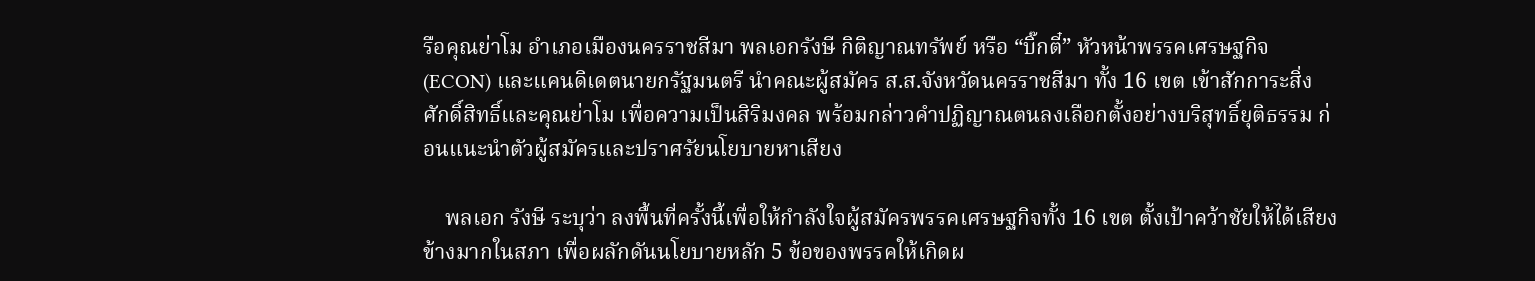รือคุณย่าโม อำเภอเมืองนครราชสีมา พลเอกรังษี กิติญาณทรัพย์ หรือ “บิ๊กตี๋” หัวหน้าพรรคเศรษฐกิจ (ECON) และแคนดิเดตนายกรัฐมนตรี นำคณะผู้สมัคร ส.ส.จังหวัดนครราชสีมา ทั้ง 16 เขต เข้าสักการะสิ่งศักดิ์สิทธิ์และคุณย่าโม เพื่อความเป็นสิริมงคล พร้อมกล่าวคำปฏิญาณตนลงเลือกตั้งอย่างบริสุทธิ์ยุติธรรม ก่อนแนะนำตัวผู้สมัครและปราศรัยนโยบายหาเสียง

    พลเอก รังษี ระบุว่า ลงพื้นที่ครั้งนี้เพื่อให้กำลังใจผู้สมัครพรรคเศรษฐกิจทั้ง 16 เขต ตั้งเป้าคว้าชัยให้ได้เสียงข้างมากในสภา เพื่อผลักดันนโยบายหลัก 5 ข้อของพรรคให้เกิดผ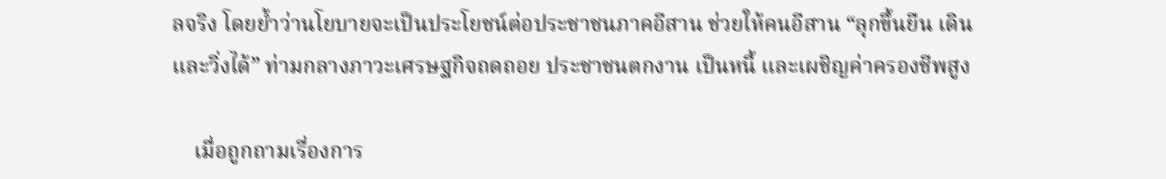ลจริง โดยย้ำว่านโยบายจะเป็นประโยชน์ต่อประชาชนภาคอีสาน ช่วยให้คนอีสาน “ลุกขึ้นยืน เดิน และวิ่งได้” ท่ามกลางภาวะเศรษฐกิจถดถอย ประชาชนตกงาน เป็นหนี้ และเผชิญค่าครองชีพสูง

    เมื่อถูกถามเรื่องการ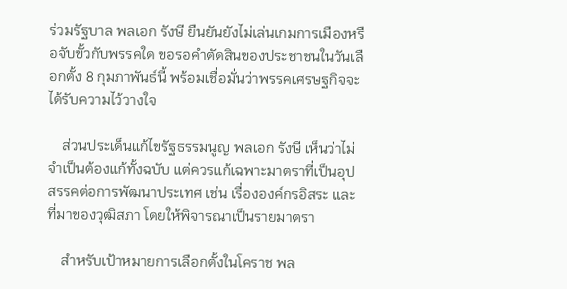ร่วมรัฐบาล พลเอก รังษี ยืนยันยังไม่เล่นเกมการเมืองหรือจับขั้วกับพรรคใด ขอรอคำตัดสินของประชาชนในวันเลือกตั้ง 8 กุมภาพันธ์นี้ พร้อมเชื่อมั่นว่าพรรคเศรษฐกิจจะได้รับความไว้วางใจ

    ส่วนประเด็นแก้ไขรัฐธรรมนูญ พลเอก รังษี เห็นว่าไม่จำเป็นต้องแก้ทั้งฉบับ แต่ควรแก้เฉพาะมาตราที่เป็นอุปสรรคต่อการพัฒนาประเทศ เช่น เรื่ององค์กรอิสระ และที่มาของวุฒิสภา โดยให้พิจารณาเป็นรายมาตรา

    สำหรับเป้าหมายการเลือกตั้งในโคราช พล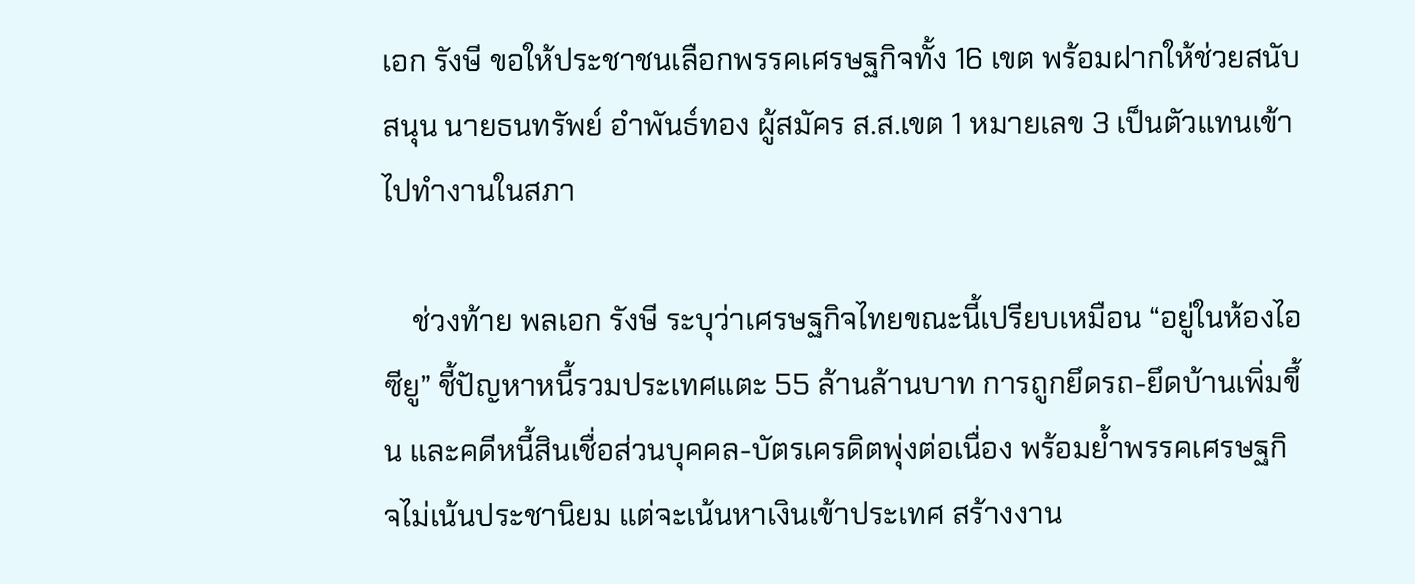เอก รังษี ขอให้ประชาชนเลือกพรรคเศรษฐกิจทั้ง 16 เขต พร้อมฝากให้ช่วยสนับสนุน นายธนทรัพย์ อำพันธ์ทอง ผู้สมัคร ส.ส.เขต 1 หมายเลข 3 เป็นตัวแทนเข้าไปทำงานในสภา

    ช่วงท้าย พลเอก รังษี ระบุว่าเศรษฐกิจไทยขณะนี้เปรียบเหมือน “อยู่ในห้องไอซียู” ชี้ปัญหาหนี้รวมประเทศแตะ 55 ล้านล้านบาท การถูกยึดรถ-ยึดบ้านเพิ่มขึ้น และคดีหนี้สินเชื่อส่วนบุคคล-บัตรเครดิตพุ่งต่อเนื่อง พร้อมย้ำพรรคเศรษฐกิจไม่เน้นประชานิยม แต่จะเน้นหาเงินเข้าประเทศ สร้างงาน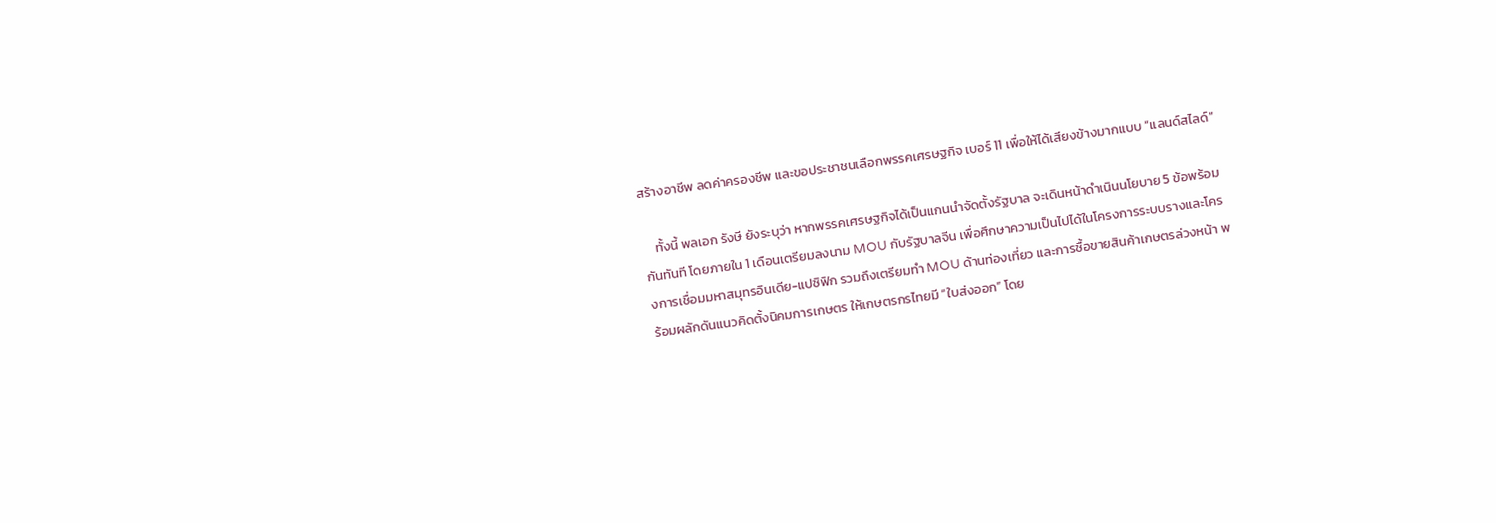สร้างอาชีพ ลดค่าครองชีพ และขอประชาชนเลือกพรรคเศรษฐกิจ เบอร์ 11 เพื่อให้ได้เสียงข้างมากแบบ “แลนด์สไลด์”

    ทั้งนี้ พลเอก รังษี ยังระบุว่า หากพรรคเศรษฐกิจได้เป็นแกนนำจัดตั้งรัฐบาล จะเดินหน้าดำเนินนโยบาย 5 ข้อพร้อมกันทันที โดยภายใน 1 เดือนเตรียมลงนาม MOU กับรัฐบาลจีน เพื่อศึกษาความเป็นไปได้ในโครงการระบบรางและโครงการเชื่อมมหาสมุทรอินเดีย-แปซิฟิก รวมถึงเตรียมทำ MOU ด้านท่องเที่ยว และการซื้อขายสินค้าเกษตรล่วงหน้า พร้อมผลักดันแนวคิดตั้งนิคมการเกษตร ให้เกษตรกรไทยมี “ใบส่งออก” โดย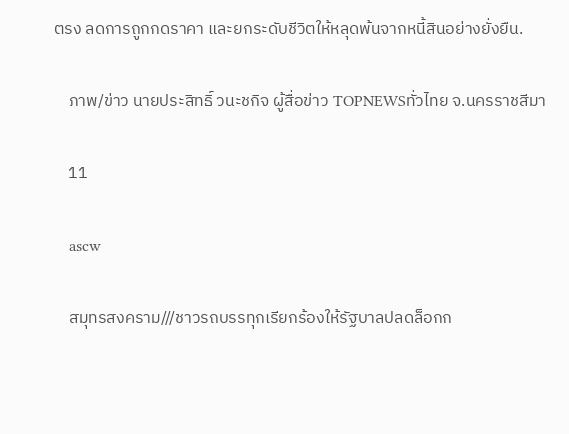ตรง ลดการถูกกดราคา และยกระดับชีวิตให้หลุดพ้นจากหนี้สินอย่างยั่งยืน.

    ภาพ/ข่าว นายประสิทธิ์ วนะชกิจ ผู้สื่อข่าว TOPNEWSทั่วไทย จ.นครราชสีมา

    11

    ascw

    สมุทรสงคราม///ชาวรถบรรทุกเรียกร้องให้รัฐบาลปลดล็อกก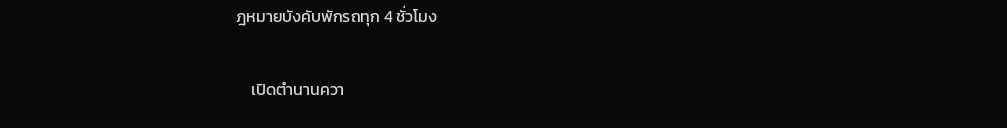ฎหมายบังคับพักรถทุก 4 ชั่วโมง

    เปิดตำนานควา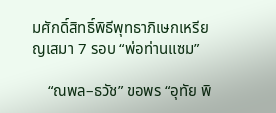มศักดิ์สิทธิ์พิธีพุทธาภิเษกเหรียญเสมา 7 รอบ “พ่อท่านแซม”

    “ณพล–ธวัช” ขอพร “อุทัย พิ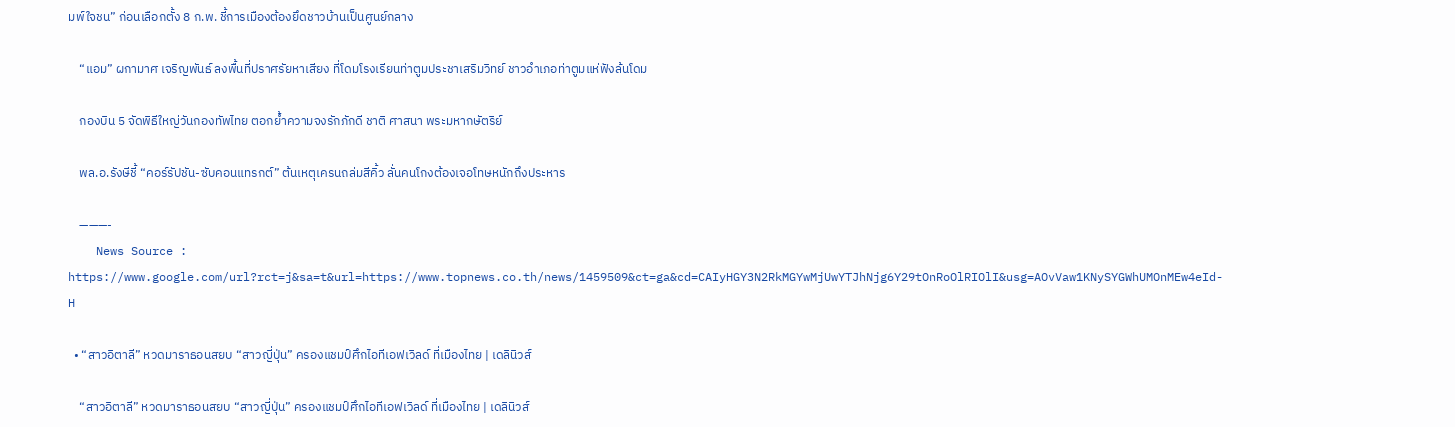มพ์ใจชน” ก่อนเลือกตั้ง 8 ก.พ. ชี้การเมืองต้องยึดชาวบ้านเป็นศูนย์กลาง

    “แอม” ผกามาศ เจริญพันธ์ ลงพื้นที่ปราศรัยหาเสียง ที่โดมโรงเรียนท่าตูมประชาเสริมวิทย์ ชาวอำเภอท่าตูมแห่ฟังล้นโดม

    กองบิน 5 จัดพิธีใหญ่วันกองทัพไทย ตอกย้ำความจงรักภักดี ชาติ ศาสนา พระมหากษัตริย์

    พล.อ.รังษีชี้ “คอร์รัปชัน-ซับคอนแทรกต์” ต้นเหตุเครนถล่มสีคิ้ว ลั่นคนโกงต้องเจอโทษหนักถึงประหาร

    ———-
    News Source : https://www.google.com/url?rct=j&sa=t&url=https://www.topnews.co.th/news/1459509&ct=ga&cd=CAIyHGY3N2RkMGYwMjUwYTJhNjg6Y29tOnRoOlRIOlI&usg=AOvVaw1KNySYGWhUMOnMEw4eId-H

  • “สาวอิตาลี” หวดมาราธอนสยบ “สาวญี่ปุ่น” ครองแชมป์ศึกไอทีเอฟเวิลด์ ที่เมืองไทย | เดลินิวส์

    “สาวอิตาลี” หวดมาราธอนสยบ “สาวญี่ปุ่น” ครองแชมป์ศึกไอทีเอฟเวิลด์ ที่เมืองไทย | เดลินิวส์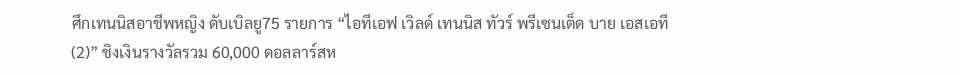ศึกเทนนิสอาชีพหญิง ดับเบิลยู75 รายการ “ไอทีเอฟ เวิลด์ เทนนิส ทัวร์ พรีเซนเต็ด บาย เอสเอที (2)” ชิงเงินรางวัลรวม 60,000 ดอลลาร์สห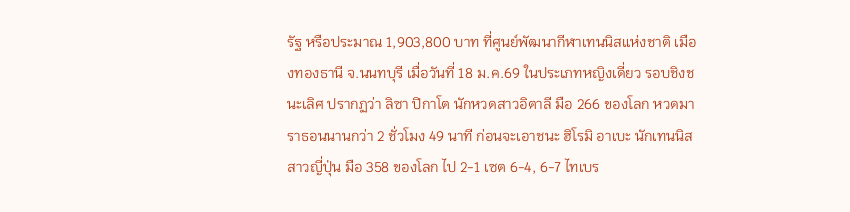รัฐ หรือประมาณ 1,903,800 บาท ที่ศูนย์พัฒนากีฬาเทนนิสแห่งชาติ เมืองทองธานี จ.นนทบุรี เมื่อวันที่ 18 ม.ค.69 ในประเภทหญิงเดี่ยว รอบชิงชนะเลิศ ปรากฏว่า ลิซา ปิกาโต นักหวดสาวอิตาลี มือ 266 ของโลก หวดมาราธอนนานกว่า 2 ชั่วโมง 49 นาที ก่อนจะเอาชนะ ฮิโรมิ อาเบะ นักเทนนิสสาวญี่ปุ่น มือ 358 ของโลก ไป 2-1 เซต 6-4, 6-7 ไทเบร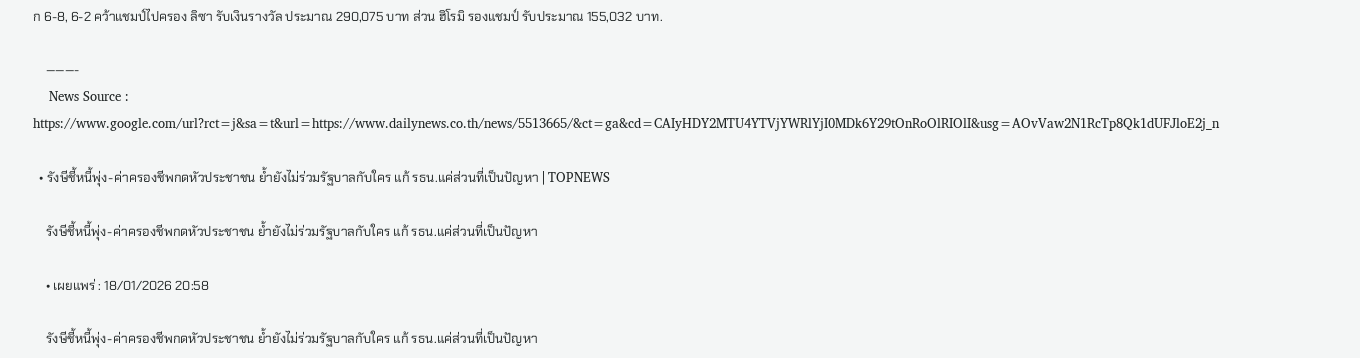ก 6-8, 6-2 คว้าแชมป์ไปครอง ลิซา รับเงินรางวัล ประมาณ 290,075 บาท ส่วน ฮิโรมิ รองแชมป์ รับประมาณ 155,032 บาท.

    ———-
    News Source : https://www.google.com/url?rct=j&sa=t&url=https://www.dailynews.co.th/news/5513665/&ct=ga&cd=CAIyHDY2MTU4YTVjYWRlYjI0MDk6Y29tOnRoOlRIOlI&usg=AOvVaw2N1RcTp8Qk1dUFJloE2j_n

  • รังษีชี้หนี้พุ่ง-ค่าครองชีพกดหัวประชาชน ย้ำยังไม่ร่วมรัฐบาลกับใคร แก้ รธน.แค่ส่วนที่เป็นปัญหา | TOPNEWS

    รังษีชี้หนี้พุ่ง-ค่าครองชีพกดหัวประชาชน ย้ำยังไม่ร่วมรัฐบาลกับใคร แก้ รธน.แค่ส่วนที่เป็นปัญหา

    • เผยแพร่ : 18/01/2026 20:58

    รังษีชี้หนี้พุ่ง-ค่าครองชีพกดหัวประชาชน ย้ำยังไม่ร่วมรัฐบาลกับใคร แก้ รธน.แค่ส่วนที่เป็นปัญหา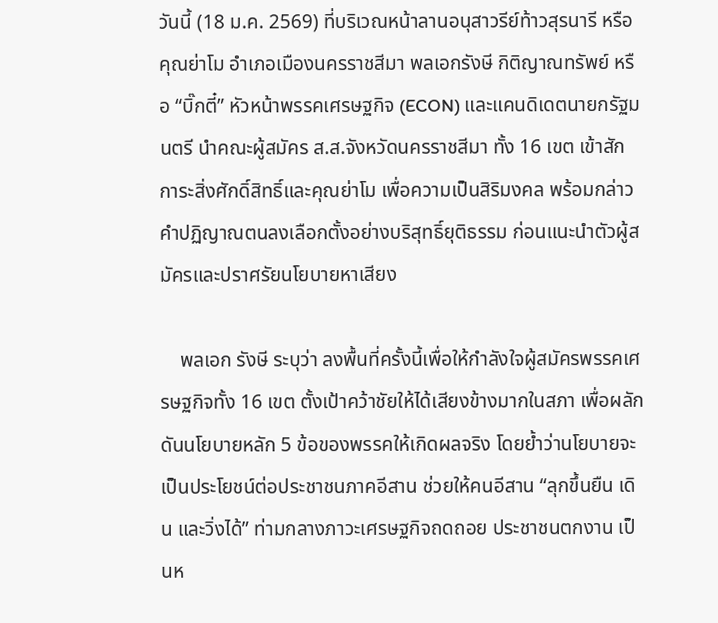วันนี้ (18 ม.ค. 2569) ที่บริเวณหน้าลานอนุสาวรีย์ท้าวสุรนารี หรือคุณย่าโม อำเภอเมืองนครราชสีมา พลเอกรังษี กิติญาณทรัพย์ หรือ “บิ๊กตี๋” หัวหน้าพรรคเศรษฐกิจ (ECON) และแคนดิเดตนายกรัฐมนตรี นำคณะผู้สมัคร ส.ส.จังหวัดนครราชสีมา ทั้ง 16 เขต เข้าสักการะสิ่งศักดิ์สิทธิ์และคุณย่าโม เพื่อความเป็นสิริมงคล พร้อมกล่าวคำปฏิญาณตนลงเลือกตั้งอย่างบริสุทธิ์ยุติธรรม ก่อนแนะนำตัวผู้สมัครและปราศรัยนโยบายหาเสียง

    พลเอก รังษี ระบุว่า ลงพื้นที่ครั้งนี้เพื่อให้กำลังใจผู้สมัครพรรคเศรษฐกิจทั้ง 16 เขต ตั้งเป้าคว้าชัยให้ได้เสียงข้างมากในสภา เพื่อผลักดันนโยบายหลัก 5 ข้อของพรรคให้เกิดผลจริง โดยย้ำว่านโยบายจะเป็นประโยชน์ต่อประชาชนภาคอีสาน ช่วยให้คนอีสาน “ลุกขึ้นยืน เดิน และวิ่งได้” ท่ามกลางภาวะเศรษฐกิจถดถอย ประชาชนตกงาน เป็นห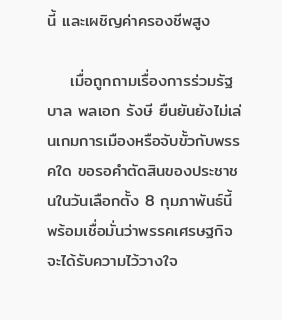นี้ และเผชิญค่าครองชีพสูง

    เมื่อถูกถามเรื่องการร่วมรัฐบาล พลเอก รังษี ยืนยันยังไม่เล่นเกมการเมืองหรือจับขั้วกับพรรคใด ขอรอคำตัดสินของประชาชนในวันเลือกตั้ง 8 กุมภาพันธ์นี้ พร้อมเชื่อมั่นว่าพรรคเศรษฐกิจจะได้รับความไว้วางใจ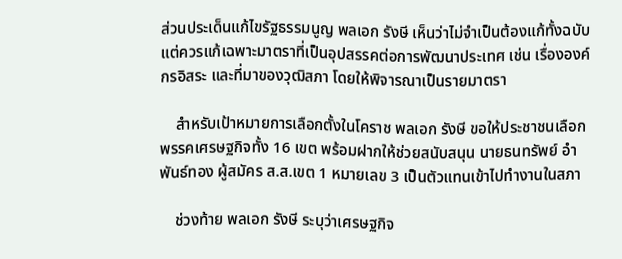ส่วนประเด็นแก้ไขรัฐธรรมนูญ พลเอก รังษี เห็นว่าไม่จำเป็นต้องแก้ทั้งฉบับ แต่ควรแก้เฉพาะมาตราที่เป็นอุปสรรคต่อการพัฒนาประเทศ เช่น เรื่ององค์กรอิสระ และที่มาของวุฒิสภา โดยให้พิจารณาเป็นรายมาตรา

    สำหรับเป้าหมายการเลือกตั้งในโคราช พลเอก รังษี ขอให้ประชาชนเลือกพรรคเศรษฐกิจทั้ง 16 เขต พร้อมฝากให้ช่วยสนับสนุน นายธนทรัพย์ อำพันธ์ทอง ผู้สมัคร ส.ส.เขต 1 หมายเลข 3 เป็นตัวแทนเข้าไปทำงานในสภา

    ช่วงท้าย พลเอก รังษี ระบุว่าเศรษฐกิจ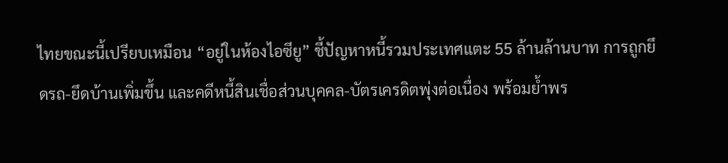ไทยขณะนี้เปรียบเหมือน “อยู่ในห้องไอซียู” ชี้ปัญหาหนี้รวมประเทศแตะ 55 ล้านล้านบาท การถูกยึดรถ-ยึดบ้านเพิ่มขึ้น และคดีหนี้สินเชื่อส่วนบุคคล-บัตรเครดิตพุ่งต่อเนื่อง พร้อมย้ำพร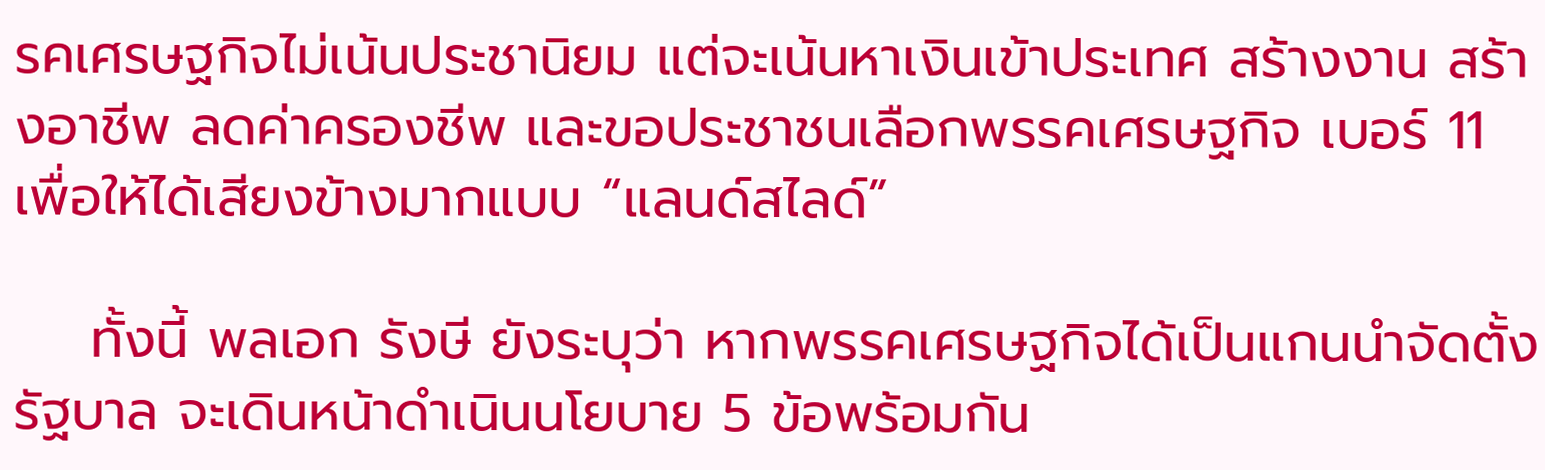รคเศรษฐกิจไม่เน้นประชานิยม แต่จะเน้นหาเงินเข้าประเทศ สร้างงาน สร้างอาชีพ ลดค่าครองชีพ และขอประชาชนเลือกพรรคเศรษฐกิจ เบอร์ 11 เพื่อให้ได้เสียงข้างมากแบบ “แลนด์สไลด์”

    ทั้งนี้ พลเอก รังษี ยังระบุว่า หากพรรคเศรษฐกิจได้เป็นแกนนำจัดตั้งรัฐบาล จะเดินหน้าดำเนินนโยบาย 5 ข้อพร้อมกัน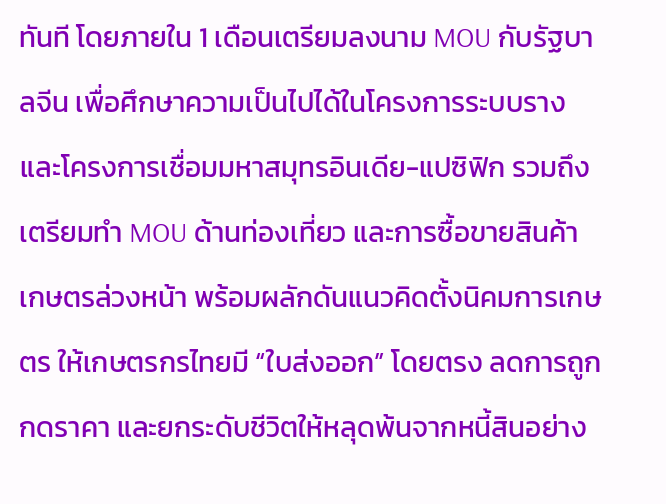ทันที โดยภายใน 1 เดือนเตรียมลงนาม MOU กับรัฐบาลจีน เพื่อศึกษาความเป็นไปได้ในโครงการระบบรางและโครงการเชื่อมมหาสมุทรอินเดีย-แปซิฟิก รวมถึงเตรียมทำ MOU ด้านท่องเที่ยว และการซื้อขายสินค้าเกษตรล่วงหน้า พร้อมผลักดันแนวคิดตั้งนิคมการเกษตร ให้เกษตรกรไทยมี “ใบส่งออก” โดยตรง ลดการถูกกดราคา และยกระดับชีวิตให้หลุดพ้นจากหนี้สินอย่าง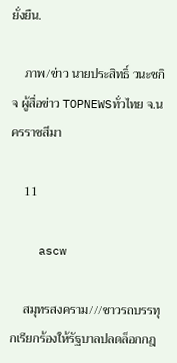ยั่งยืน.

    ภาพ/ข่าว นายประสิทธิ์ วนะชกิจ ผู้สื่อข่าว TOPNEWSทั่วไทย จ.นครราชสีมา

    11

    ascw

    สมุทรสงคราม///ชาวรถบรรทุกเรียกร้องให้รัฐบาลปลดล็อกกฎ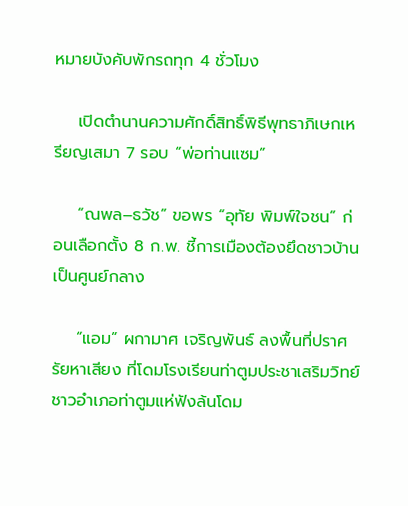หมายบังคับพักรถทุก 4 ชั่วโมง

    เปิดตำนานความศักดิ์สิทธิ์พิธีพุทธาภิเษกเหรียญเสมา 7 รอบ “พ่อท่านแซม”

    “ณพล–ธวัช” ขอพร “อุทัย พิมพ์ใจชน” ก่อนเลือกตั้ง 8 ก.พ. ชี้การเมืองต้องยึดชาวบ้านเป็นศูนย์กลาง

    “แอม” ผกามาศ เจริญพันธ์ ลงพื้นที่ปราศรัยหาเสียง ที่โดมโรงเรียนท่าตูมประชาเสริมวิทย์ ชาวอำเภอท่าตูมแห่ฟังล้นโดม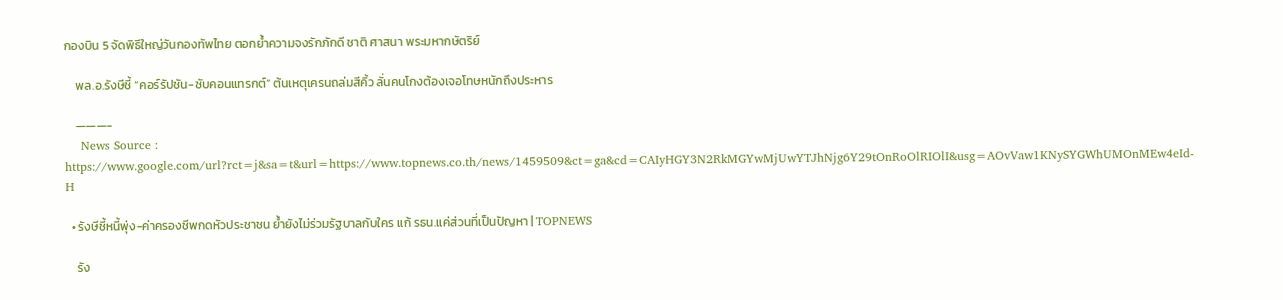กองบิน 5 จัดพิธีใหญ่วันกองทัพไทย ตอกย้ำความจงรักภักดี ชาติ ศาสนา พระมหากษัตริย์

    พล.อ.รังษีชี้ “คอร์รัปชัน-ซับคอนแทรกต์” ต้นเหตุเครนถล่มสีคิ้ว ลั่นคนโกงต้องเจอโทษหนักถึงประหาร

    ———-
    News Source : https://www.google.com/url?rct=j&sa=t&url=https://www.topnews.co.th/news/1459509&ct=ga&cd=CAIyHGY3N2RkMGYwMjUwYTJhNjg6Y29tOnRoOlRIOlI&usg=AOvVaw1KNySYGWhUMOnMEw4eId-H

  • รังษีชี้หนี้พุ่ง-ค่าครองชีพกดหัวประชาชน ย้ำยังไม่ร่วมรัฐบาลกับใคร แก้ รธน.แค่ส่วนที่เป็นปัญหา | TOPNEWS

    รัง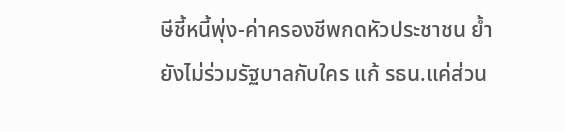ษีชี้หนี้พุ่ง-ค่าครองชีพกดหัวประชาชน ย้ำยังไม่ร่วมรัฐบาลกับใคร แก้ รธน.แค่ส่วน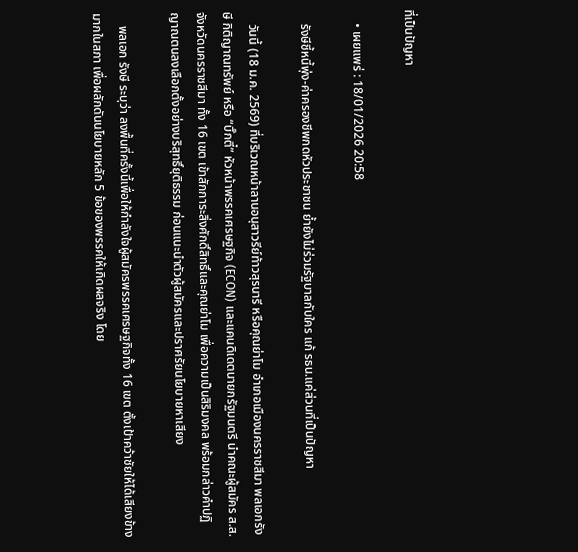ที่เป็นปัญหา

    • เผยแพร่ : 18/01/2026 20:58

    รังษีชี้หนี้พุ่ง-ค่าครองชีพกดหัวประชาชน ย้ำยังไม่ร่วมรัฐบาลกับใคร แก้ รธน.แค่ส่วนที่เป็นปัญหา

    วันนี้ (18 ม.ค. 2569) ที่บริเวณหน้าลานอนุสาวรีย์ท้าวสุรนารี หรือคุณย่าโม อำเภอเมืองนครราชสีมา พลเอกรังษี กิติญาณทรัพย์ หรือ “บิ๊กตี๋” หัวหน้าพรรคเศรษฐกิจ (ECON) และแคนดิเดตนายกรัฐมนตรี นำคณะผู้สมัคร ส.ส.จังหวัดนครราชสีมา ทั้ง 16 เขต เข้าสักการะสิ่งศักดิ์สิทธิ์และคุณย่าโม เพื่อความเป็นสิริมงคล พร้อมกล่าวคำปฏิญาณตนลงเลือกตั้งอย่างบริสุทธิ์ยุติธรรม ก่อนแนะนำตัวผู้สมัครและปราศรัยนโยบายหาเสียง

    พลเอก รังษี ระบุว่า ลงพื้นที่ครั้งนี้เพื่อให้กำลังใจผู้สมัครพรรคเศรษฐกิจทั้ง 16 เขต ตั้งเป้าคว้าชัยให้ได้เสียงข้างมากในสภา เพื่อผลักดันนโยบายหลัก 5 ข้อของพรรคให้เกิดผลจริง โดย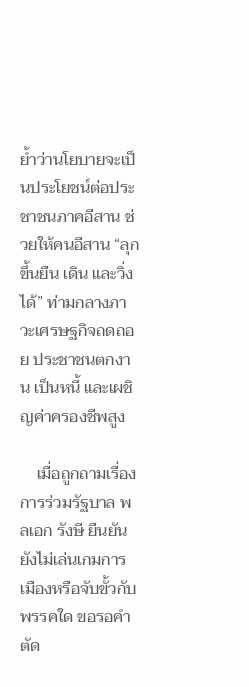ย้ำว่านโยบายจะเป็นประโยชน์ต่อประชาชนภาคอีสาน ช่วยให้คนอีสาน “ลุกขึ้นยืน เดิน และวิ่งได้” ท่ามกลางภาวะเศรษฐกิจถดถอย ประชาชนตกงาน เป็นหนี้ และเผชิญค่าครองชีพสูง

    เมื่อถูกถามเรื่องการร่วมรัฐบาล พลเอก รังษี ยืนยันยังไม่เล่นเกมการเมืองหรือจับขั้วกับพรรคใด ขอรอคำตัด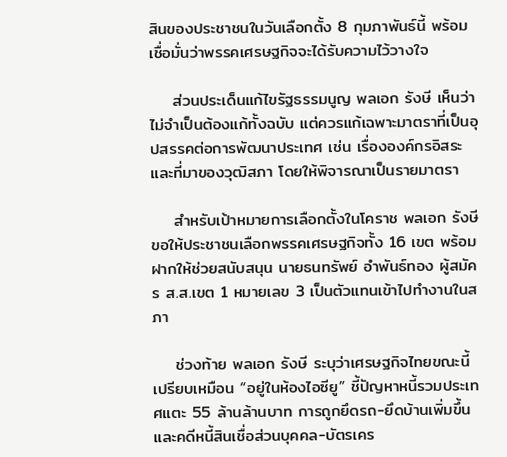สินของประชาชนในวันเลือกตั้ง 8 กุมภาพันธ์นี้ พร้อมเชื่อมั่นว่าพรรคเศรษฐกิจจะได้รับความไว้วางใจ

    ส่วนประเด็นแก้ไขรัฐธรรมนูญ พลเอก รังษี เห็นว่าไม่จำเป็นต้องแก้ทั้งฉบับ แต่ควรแก้เฉพาะมาตราที่เป็นอุปสรรคต่อการพัฒนาประเทศ เช่น เรื่ององค์กรอิสระ และที่มาของวุฒิสภา โดยให้พิจารณาเป็นรายมาตรา

    สำหรับเป้าหมายการเลือกตั้งในโคราช พลเอก รังษี ขอให้ประชาชนเลือกพรรคเศรษฐกิจทั้ง 16 เขต พร้อมฝากให้ช่วยสนับสนุน นายธนทรัพย์ อำพันธ์ทอง ผู้สมัคร ส.ส.เขต 1 หมายเลข 3 เป็นตัวแทนเข้าไปทำงานในสภา

    ช่วงท้าย พลเอก รังษี ระบุว่าเศรษฐกิจไทยขณะนี้เปรียบเหมือน “อยู่ในห้องไอซียู” ชี้ปัญหาหนี้รวมประเทศแตะ 55 ล้านล้านบาท การถูกยึดรถ-ยึดบ้านเพิ่มขึ้น และคดีหนี้สินเชื่อส่วนบุคคล-บัตรเคร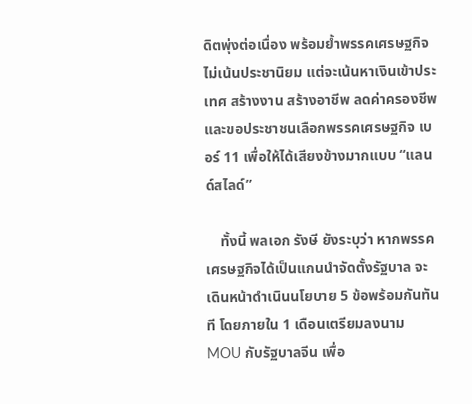ดิตพุ่งต่อเนื่อง พร้อมย้ำพรรคเศรษฐกิจไม่เน้นประชานิยม แต่จะเน้นหาเงินเข้าประเทศ สร้างงาน สร้างอาชีพ ลดค่าครองชีพ และขอประชาชนเลือกพรรคเศรษฐกิจ เบอร์ 11 เพื่อให้ได้เสียงข้างมากแบบ “แลนด์สไลด์”

    ทั้งนี้ พลเอก รังษี ยังระบุว่า หากพรรคเศรษฐกิจได้เป็นแกนนำจัดตั้งรัฐบาล จะเดินหน้าดำเนินนโยบาย 5 ข้อพร้อมกันทันที โดยภายใน 1 เดือนเตรียมลงนาม MOU กับรัฐบาลจีน เพื่อ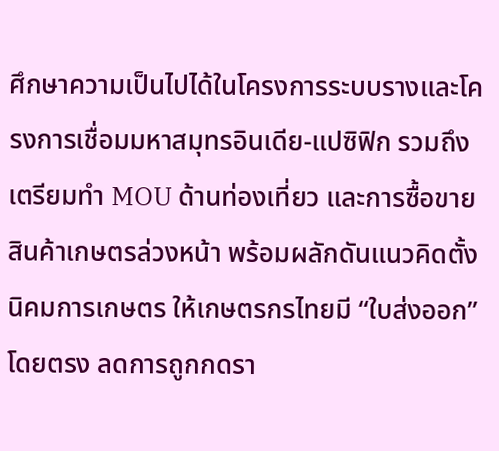ศึกษาความเป็นไปได้ในโครงการระบบรางและโครงการเชื่อมมหาสมุทรอินเดีย-แปซิฟิก รวมถึงเตรียมทำ MOU ด้านท่องเที่ยว และการซื้อขายสินค้าเกษตรล่วงหน้า พร้อมผลักดันแนวคิดตั้งนิคมการเกษตร ให้เกษตรกรไทยมี “ใบส่งออก” โดยตรง ลดการถูกกดรา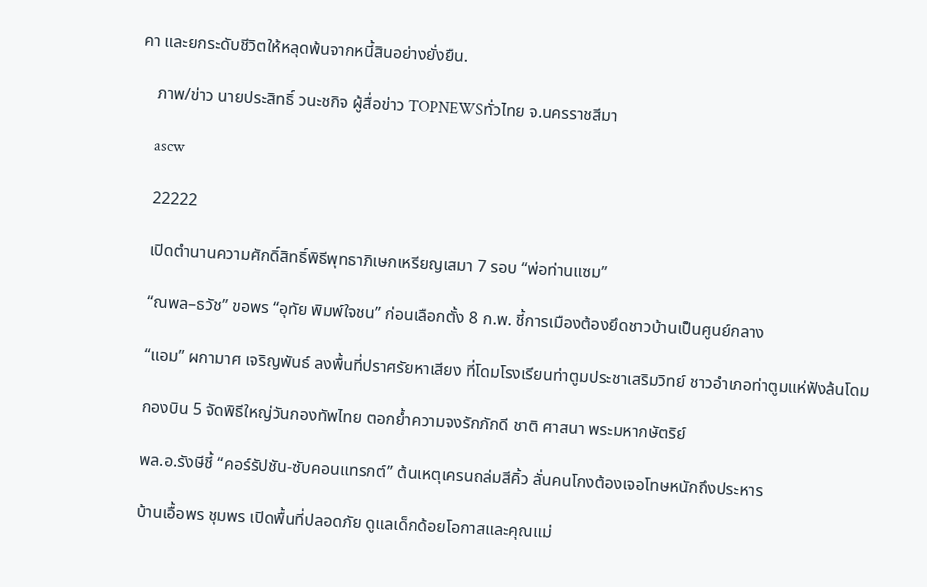คา และยกระดับชีวิตให้หลุดพ้นจากหนี้สินอย่างยั่งยืน.

    ภาพ/ข่าว นายประสิทธิ์ วนะชกิจ ผู้สื่อข่าว TOPNEWSทั่วไทย จ.นครราชสีมา

    ascw

    22222

    เปิดตำนานความศักดิ์สิทธิ์พิธีพุทธาภิเษกเหรียญเสมา 7 รอบ “พ่อท่านแซม”

    “ณพล–ธวัช” ขอพร “อุทัย พิมพ์ใจชน” ก่อนเลือกตั้ง 8 ก.พ. ชี้การเมืองต้องยึดชาวบ้านเป็นศูนย์กลาง

    “แอม” ผกามาศ เจริญพันธ์ ลงพื้นที่ปราศรัยหาเสียง ที่โดมโรงเรียนท่าตูมประชาเสริมวิทย์ ชาวอำเภอท่าตูมแห่ฟังล้นโดม

    กองบิน 5 จัดพิธีใหญ่วันกองทัพไทย ตอกย้ำความจงรักภักดี ชาติ ศาสนา พระมหากษัตริย์

    พล.อ.รังษีชี้ “คอร์รัปชัน-ซับคอนแทรกต์” ต้นเหตุเครนถล่มสีคิ้ว ลั่นคนโกงต้องเจอโทษหนักถึงประหาร

    บ้านเอื้อพร ชุมพร เปิดพื้นที่ปลอดภัย ดูแลเด็กด้อยโอกาสและคุณแม่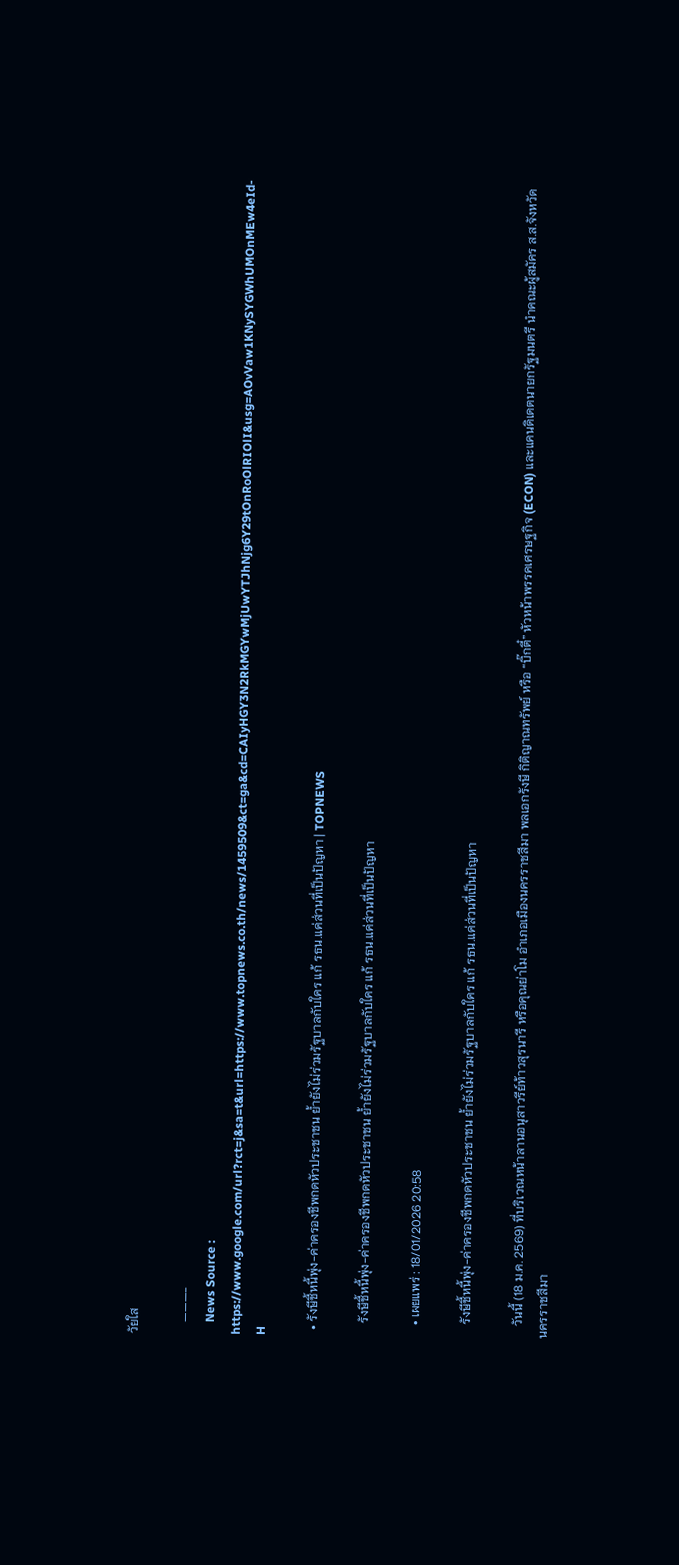วัยใส

    ———-
    News Source : https://www.google.com/url?rct=j&sa=t&url=https://www.topnews.co.th/news/1459509&ct=ga&cd=CAIyHGY3N2RkMGYwMjUwYTJhNjg6Y29tOnRoOlRIOlI&usg=AOvVaw1KNySYGWhUMOnMEw4eId-H

  • รังษีชี้หนี้พุ่ง-ค่าครองชีพกดหัวประชาชน ย้ำยังไม่ร่วมรัฐบาลกับใคร แก้ รธน.แค่ส่วนที่เป็นปัญหา | TOPNEWS

    รังษีชี้หนี้พุ่ง-ค่าครองชีพกดหัวประชาชน ย้ำยังไม่ร่วมรัฐบาลกับใคร แก้ รธน.แค่ส่วนที่เป็นปัญหา

    • เผยแพร่ : 18/01/2026 20:58

    รังษีชี้หนี้พุ่ง-ค่าครองชีพกดหัวประชาชน ย้ำยังไม่ร่วมรัฐบาลกับใคร แก้ รธน.แค่ส่วนที่เป็นปัญหา

    วันนี้ (18 ม.ค. 2569) ที่บริเวณหน้าลานอนุสาวรีย์ท้าวสุรนารี หรือคุณย่าโม อำเภอเมืองนครราชสีมา พลเอกรังษี กิติญาณทรัพย์ หรือ “บิ๊กตี๋” หัวหน้าพรรคเศรษฐกิจ (ECON) และแคนดิเดตนายกรัฐมนตรี นำคณะผู้สมัคร ส.ส.จังหวัดนครราชสีมา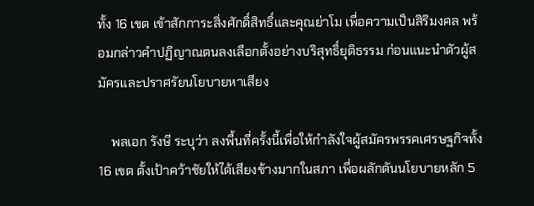ทั้ง 16 เขต เข้าสักการะสิ่งศักดิ์สิทธิ์และคุณย่าโม เพื่อความเป็นสิริมงคล พร้อมกล่าวคำปฏิญาณตนลงเลือกตั้งอย่างบริสุทธิ์ยุติธรรม ก่อนแนะนำตัวผู้สมัครและปราศรัยนโยบายหาเสียง

    พลเอก รังษี ระบุว่า ลงพื้นที่ครั้งนี้เพื่อให้กำลังใจผู้สมัครพรรคเศรษฐกิจทั้ง 16 เขต ตั้งเป้าคว้าชัยให้ได้เสียงข้างมากในสภา เพื่อผลักดันนโยบายหลัก 5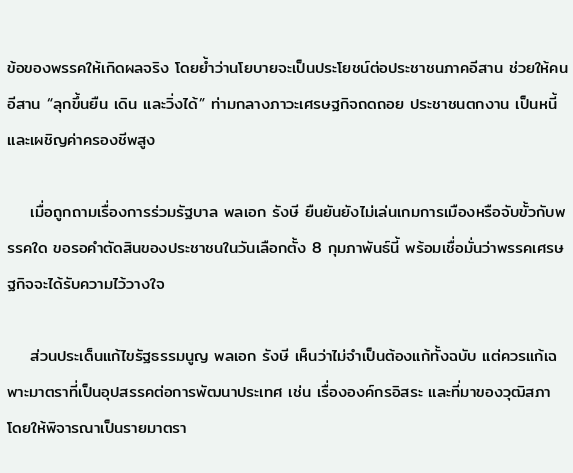ข้อของพรรคให้เกิดผลจริง โดยย้ำว่านโยบายจะเป็นประโยชน์ต่อประชาชนภาคอีสาน ช่วยให้คนอีสาน “ลุกขึ้นยืน เดิน และวิ่งได้” ท่ามกลางภาวะเศรษฐกิจถดถอย ประชาชนตกงาน เป็นหนี้ และเผชิญค่าครองชีพสูง

    เมื่อถูกถามเรื่องการร่วมรัฐบาล พลเอก รังษี ยืนยันยังไม่เล่นเกมการเมืองหรือจับขั้วกับพรรคใด ขอรอคำตัดสินของประชาชนในวันเลือกตั้ง 8 กุมภาพันธ์นี้ พร้อมเชื่อมั่นว่าพรรคเศรษฐกิจจะได้รับความไว้วางใจ

    ส่วนประเด็นแก้ไขรัฐธรรมนูญ พลเอก รังษี เห็นว่าไม่จำเป็นต้องแก้ทั้งฉบับ แต่ควรแก้เฉพาะมาตราที่เป็นอุปสรรคต่อการพัฒนาประเทศ เช่น เรื่ององค์กรอิสระ และที่มาของวุฒิสภา โดยให้พิจารณาเป็นรายมาตรา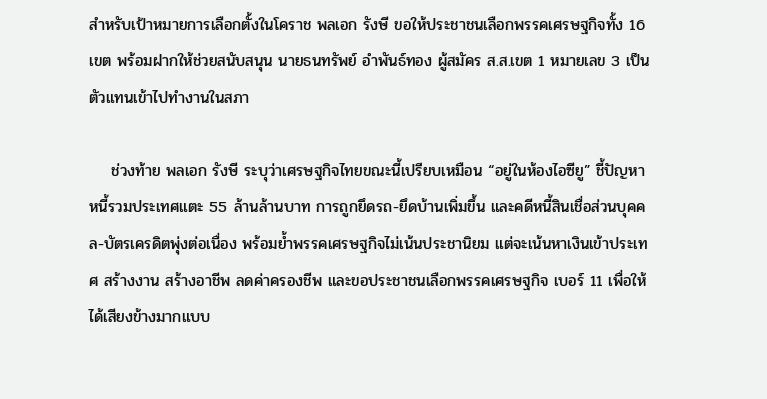สำหรับเป้าหมายการเลือกตั้งในโคราช พลเอก รังษี ขอให้ประชาชนเลือกพรรคเศรษฐกิจทั้ง 16 เขต พร้อมฝากให้ช่วยสนับสนุน นายธนทรัพย์ อำพันธ์ทอง ผู้สมัคร ส.ส.เขต 1 หมายเลข 3 เป็นตัวแทนเข้าไปทำงานในสภา

    ช่วงท้าย พลเอก รังษี ระบุว่าเศรษฐกิจไทยขณะนี้เปรียบเหมือน “อยู่ในห้องไอซียู” ชี้ปัญหาหนี้รวมประเทศแตะ 55 ล้านล้านบาท การถูกยึดรถ-ยึดบ้านเพิ่มขึ้น และคดีหนี้สินเชื่อส่วนบุคคล-บัตรเครดิตพุ่งต่อเนื่อง พร้อมย้ำพรรคเศรษฐกิจไม่เน้นประชานิยม แต่จะเน้นหาเงินเข้าประเทศ สร้างงาน สร้างอาชีพ ลดค่าครองชีพ และขอประชาชนเลือกพรรคเศรษฐกิจ เบอร์ 11 เพื่อให้ได้เสียงข้างมากแบบ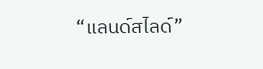“แลนด์สไลด์”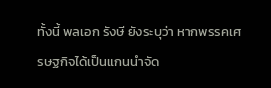ทั้งนี้ พลเอก รังษี ยังระบุว่า หากพรรคเศรษฐกิจได้เป็นแกนนำจัด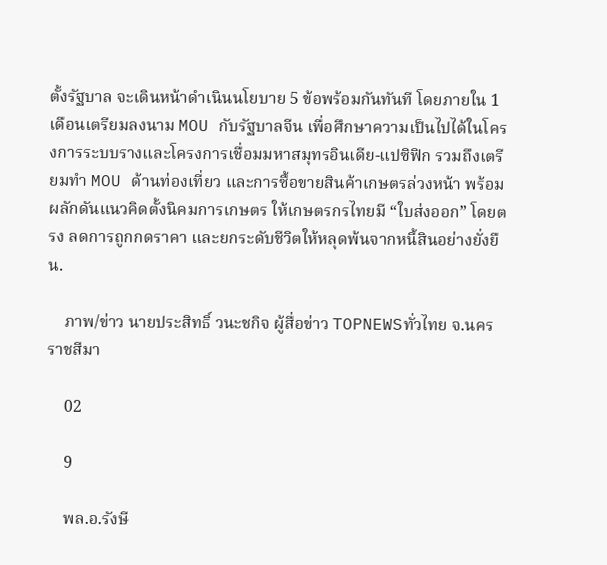ตั้งรัฐบาล จะเดินหน้าดำเนินนโยบาย 5 ข้อพร้อมกันทันที โดยภายใน 1 เดือนเตรียมลงนาม MOU กับรัฐบาลจีน เพื่อศึกษาความเป็นไปได้ในโครงการระบบรางและโครงการเชื่อมมหาสมุทรอินเดีย-แปซิฟิก รวมถึงเตรียมทำ MOU ด้านท่องเที่ยว และการซื้อขายสินค้าเกษตรล่วงหน้า พร้อมผลักดันแนวคิดตั้งนิคมการเกษตร ให้เกษตรกรไทยมี “ใบส่งออก” โดยตรง ลดการถูกกดราคา และยกระดับชีวิตให้หลุดพ้นจากหนี้สินอย่างยั่งยืน.

    ภาพ/ข่าว นายประสิทธิ์ วนะชกิจ ผู้สื่อข่าว TOPNEWSทั่วไทย จ.นครราชสีมา

    02

    9

    พล.อ.รังษี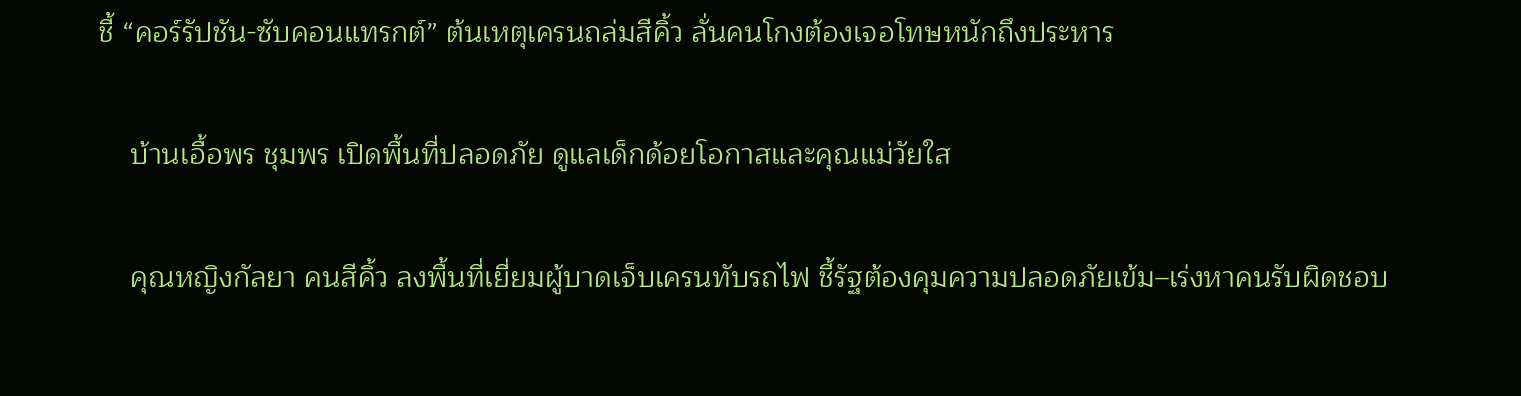ชี้ “คอร์รัปชัน-ซับคอนแทรกต์” ต้นเหตุเครนถล่มสีคิ้ว ลั่นคนโกงต้องเจอโทษหนักถึงประหาร

    บ้านเอื้อพร ชุมพร เปิดพื้นที่ปลอดภัย ดูแลเด็กด้อยโอกาสและคุณแม่วัยใส

    คุณหญิงกัลยา คนสีคิ้ว ลงพื้นที่เยี่ยมผู้บาดเจ็บเครนทับรถไฟ ชี้รัฐต้องคุมความปลอดภัยเข้ม–เร่งหาคนรับผิดชอบ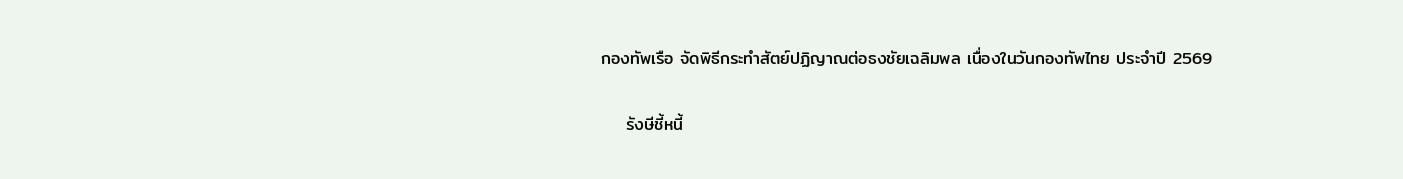กองทัพเรือ จัดพิธีกระทำสัตย์ปฏิญาณต่อธงชัยเฉลิมพล เนื่องในวันกองทัพไทย ประจำปี 2569

    รังษีชี้หนี้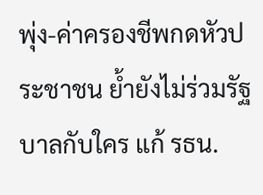พุ่ง-ค่าครองชีพกดหัวประชาชน ย้ำยังไม่ร่วมรัฐบาลกับใคร แก้ รธน.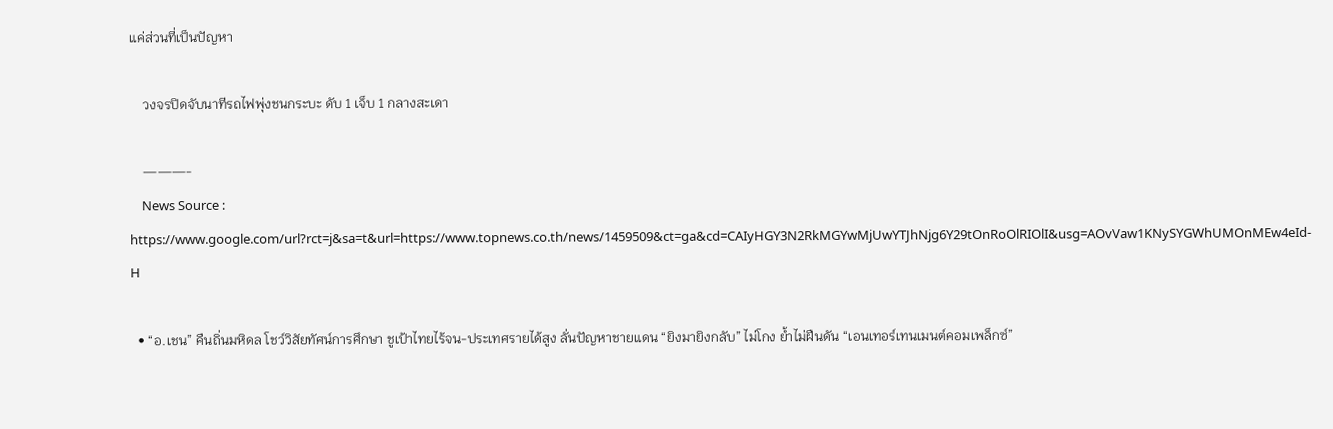แค่ส่วนที่เป็นปัญหา

    วงจรปิดจับนาทีรถไฟพุ่งชนกระบะ ดับ 1 เจ็บ 1 กลางสะเดา

    ———-
    News Source : https://www.google.com/url?rct=j&sa=t&url=https://www.topnews.co.th/news/1459509&ct=ga&cd=CAIyHGY3N2RkMGYwMjUwYTJhNjg6Y29tOnRoOlRIOlI&usg=AOvVaw1KNySYGWhUMOnMEw4eId-H

  • “อ.เชน” คืนถิ่นมหิดล โชว์วิสัยทัศน์การศึกษา ชูเป้าไทยไร้จน-ประเทศรายได้สูง ลั่นปัญหาชายแดน “ยิงมายิงกลับ” ไม่โกง ย้ำไม่ฝืนดัน “เอนเทอร์เทนเมนต์คอมเพล็กซ์”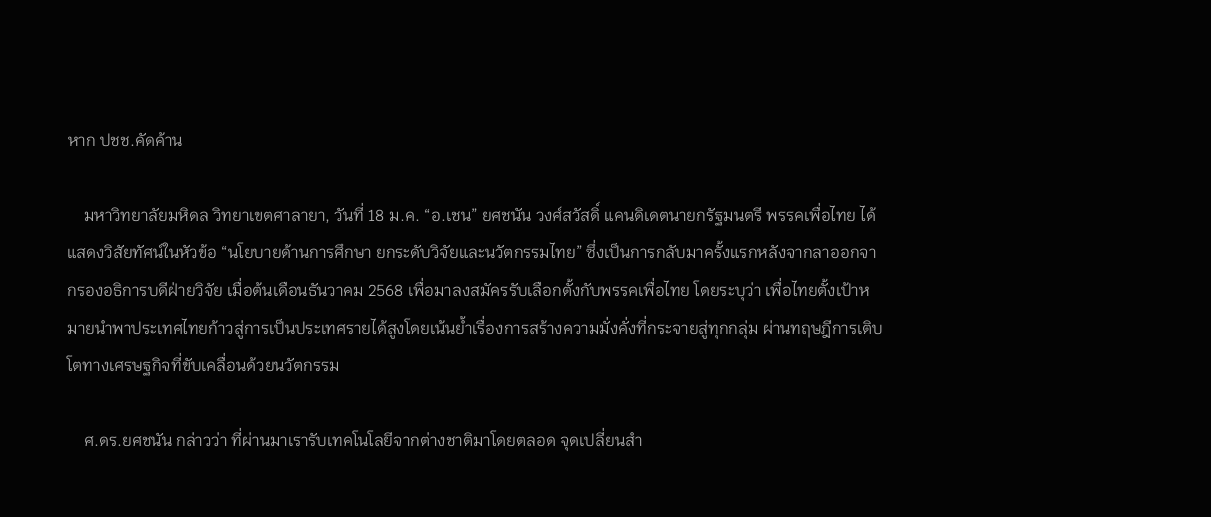หาก ปชช.คัดค้าน

    มหาวิทยาลัยมหิดล วิทยาเขตศาลายา, วันที่ 18 ม.ค. “อ.เชน” ยศชนัน วงศ์สวัสดิ์ แคนดิเดตนายกรัฐมนตรี พรรคเพื่อไทย ได้แสดงวิสัยทัศน์ในหัวข้อ “นโยบายด้านการศึกษา ยกระดับวิจัยและนวัตกรรมไทย” ซึ่งเป็นการกลับมาครั้งแรกหลังจากลาออกจากรองอธิการบดีฝ่ายวิจัย เมื่อต้นเดือนธันวาคม 2568 เพื่อมาลงสมัครรับเลือกตั้งกับพรรคเพื่อไทย โดยระบุว่า เพื่อไทยตั้งเป้าหมายนำพาประเทศไทยก้าวสู่การเป็นประเทศรายได้สูงโดยเน้นย้ำเรื่องการสร้างความมั่งคั่งที่กระจายสู่ทุกกลุ่ม ผ่านทฤษฎีการเติบโตทางเศรษฐกิจที่ขับเคลื่อนด้วยนวัตกรรม

    ศ.ดร.ยศชนัน กล่าวว่า ที่ผ่านมาเรารับเทคโนโลยีจากต่างชาติมาโดยตลอด จุดเปลี่ยนสำ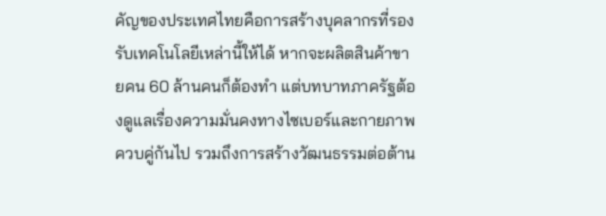คัญของประเทศไทยคือการสร้างบุคลากรที่รองรับเทคโนโลยีเหล่านี้ให้ได้ หากจะผลิตสินค้าขายคน 60 ล้านคนก็ต้องทำ แต่บทบาทภาครัฐต้องดูแลเรื่องความมั่นคงทางไซเบอร์และกายภาพควบคู่กันไป รวมถึงการสร้างวัฒนธรรมต่อต้าน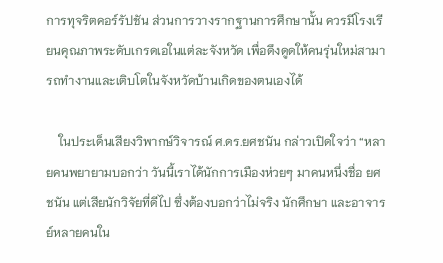การทุจริตคอร์รัปชัน ส่วนการวางรากฐานการศึกษานั้น ควรมีโรงเรียนคุณภาพระดับเกรดเอในแต่ละจังหวัด เพื่อดึงดูดให้คนรุ่นใหม่สามารถทำงานและเติบโตในจังหวัดบ้านเกิดของตนเองได้

    ในประเด็นเสียงวิพากษ์วิจารณ์ ศ.ดร.ยศชนัน กล่าวเปิดใจว่า “หลายคนพยายามบอกว่า วันนี้เราได้นักการเมืองห่วยๆ มาคนหนึ่งชื่อ ยศชนัน แต่เสียนักวิจัยที่ดีไป ซึ่งต้องบอกว่าไม่จริง นักศึกษา และอาจารย์หลายคนใน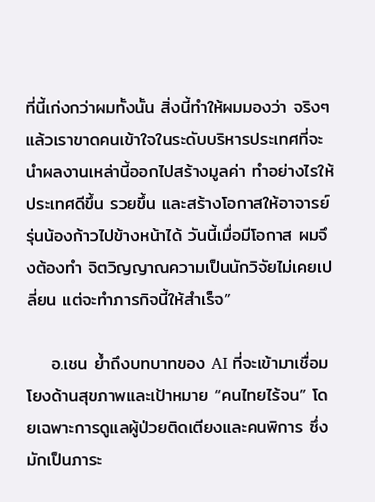ที่นี้เก่งกว่าผมทั้งนั้น สิ่งนี้ทำให้ผมมองว่า จริงๆ แล้วเราขาดคนเข้าใจในระดับบริหารประเทศที่จะนำผลงานเหล่านี้ออกไปสร้างมูลค่า ทำอย่างไรให้ประเทศดีขึ้น รวยขึ้น และสร้างโอกาสให้อาจารย์รุ่นน้องก้าวไปข้างหน้าได้ วันนี้เมื่อมีโอกาส ผมจึงต้องทำ จิตวิญญาณความเป็นนักวิจัยไม่เคยเปลี่ยน แต่จะทำภารกิจนี้ให้สำเร็จ”

    อ.เชน ย้ำถึงบทบาทของ AI ที่จะเข้ามาเชื่อมโยงด้านสุขภาพและเป้าหมาย “คนไทยไร้จน” โดยเฉพาะการดูแลผู้ป่วยติดเตียงและคนพิการ ซึ่งมักเป็นภาระ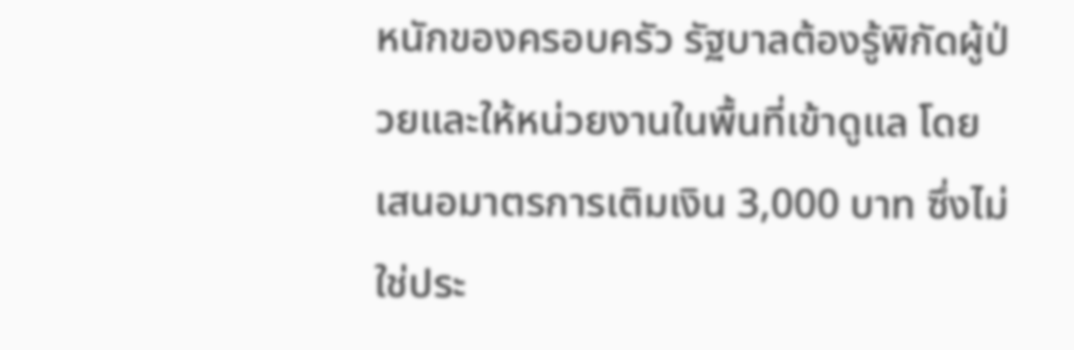หนักของครอบครัว รัฐบาลต้องรู้พิกัดผู้ป่วยและให้หน่วยงานในพื้นที่เข้าดูแล โดยเสนอมาตรการเติมเงิน 3,000 บาท ซึ่งไม่ใช่ประ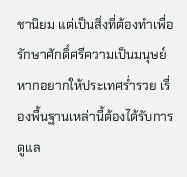ชานิยม แต่เป็นสิ่งที่ต้องทำเพื่อรักษาศักดิ์ศรีความเป็นมนุษย์ หากอยากให้ประเทศร่ำรวย เรื่องพื้นฐานเหล่านี้ต้องได้รับการดูแล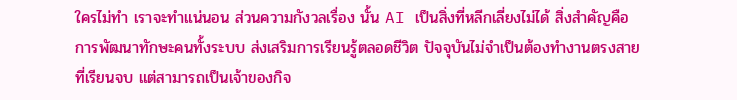ใครไม่ทำ เราจะทำแน่นอน ส่วนความกังวลเรื่อง นั้น AI เป็นสิ่งที่หลีกเลี่ยงไม่ได้ สิ่งสำคัญคือการพัฒนาทักษะคนทั้งระบบ ส่งเสริมการเรียนรู้ตลอดชีวิต ปัจจุบันไม่จำเป็นต้องทำงานตรงสายที่เรียนจบ แต่สามารถเป็นเจ้าของกิจ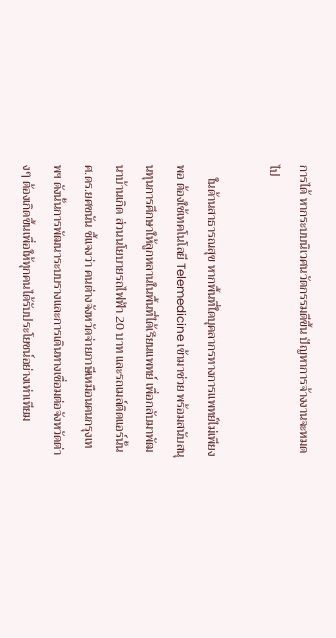การได้ หากระบบนิเวศนวัตกรรมดีขึ้น ปัญหาการจ้างงานจะหมดไป

    ในด้านสาธารณสุข หากพื้นที่ใดบุคลากรทางการแพทย์ไม่เพียงพอ ต้องใช้เทคโนโลยี Telemedicine เข้ามาช่วย พร้อมสนับสนุนทุนการศึกษาให้ลูกหลานในพื้นที่ได้เรียนแพทย์ เพื่อกลับมาพัฒนาบ้านเกิด ส่วนนโยบายรถไฟฟ้า 20 บาท และรถเมล์ติดแอร์นั้น ศ.ดร.ยศชนัน ชี้แจงว่า คนต่างจังหวัดจ่ายภาษีเหมือนคนกรุงเทพฯ ดังนั้นการพัฒนาระบบรางและการเดินทางเชื่อมต่อจังหวัดต่างๆ ต้องเกิดขึ้นเพื่อให้ทุกคนได้รับประโยชน์อย่างเท่าเทียม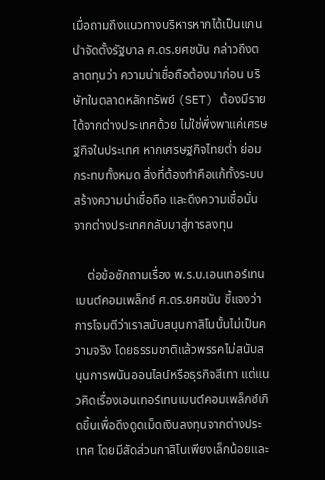เมื่อถามถึงแนวทางบริหารหากได้เป็นแกนนำจัดตั้งรัฐบาล ศ.ดร.ยศชนัน กล่าวถึงตลาดทุนว่า ความน่าเชื่อถือต้องมาก่อน บริษัทในตลาดหลักทรัพย์ (SET) ต้องมีรายได้จากต่างประเทศด้วย ไม่ใช่พึ่งพาแค่เศรษฐกิจในประเทศ หากเศรษฐกิจไทยต่ำ ย่อมกระทบทั้งหมด สิ่งที่ต้องทำคือแก้ทั้งระบบ สร้างความน่าเชื่อถือ และดึงความเชื่อมั่นจากต่างประเทศกลับมาสู่การลงทุน

    ต่อข้อซักถามเรื่อง พ.ร.บ.เอนเทอร์เทนเมนต์คอมเพล็กซ์ ศ.ดร.ยศชนัน ชี้แจงว่า การโจมตีว่าเราสนับสนุนกาสิโนนั้นไม่เป็นความจริง โดยธรรมชาติแล้วพรรคไม่สนับสนุนการพนันออนไลน์หรือธุรกิจสีเทา แต่แนวคิดเรื่องเอนเทอร์เทนเมนต์คอมเพล็กซ์เกิดขึ้นเพื่อดึงดูดเม็ดเงินลงทุนจากต่างประเทศ โดยมีสัดส่วนกาสิโนเพียงเล็กน้อยและ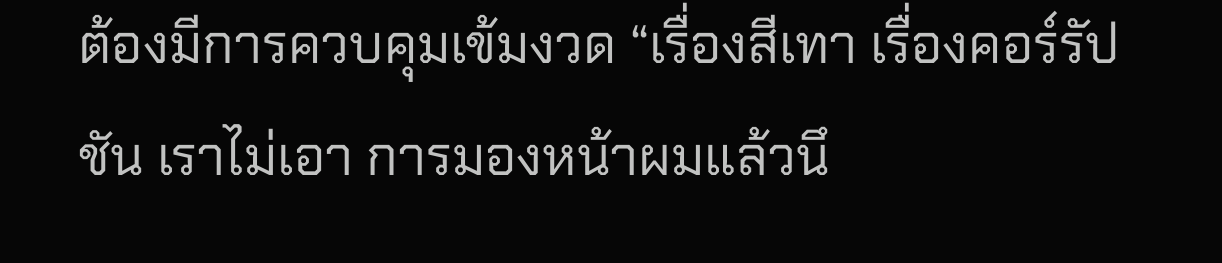ต้องมีการควบคุมเข้มงวด “เรื่องสีเทา เรื่องคอร์รัปชัน เราไม่เอา การมองหน้าผมแล้วนึ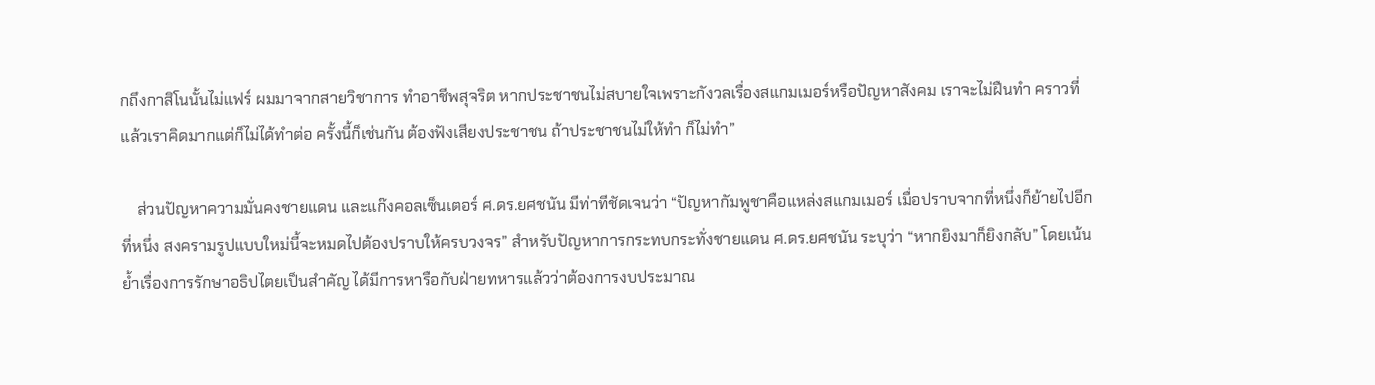กถึงกาสิโนนั้นไม่แฟร์ ผมมาจากสายวิชาการ ทำอาชีพสุจริต หากประชาชนไม่สบายใจเพราะกังวลเรื่องสแกมเมอร์หรือปัญหาสังคม เราจะไม่ฝืนทำ คราวที่แล้วเราคิดมากแต่ก็ไม่ได้ทำต่อ ครั้งนี้ก็เช่นกัน ต้องฟังเสียงประชาชน ถ้าประชาชนไม่ให้ทำ ก็ไม่ทำ”

    ส่วนปัญหาความมั่นคงชายแดน และแก๊งคอลเซ็นเตอร์ ศ.ดร.ยศชนัน มีท่าทีชัดเจนว่า “ปัญหากัมพูชาคือแหล่งสแกมเมอร์ เมื่อปราบจากที่หนึ่งก็ย้ายไปอีกที่หนึ่ง สงครามรูปแบบใหม่นี้จะหมดไปต้องปราบให้ครบวงจร” สำหรับปัญหาการกระทบกระทั่งชายแดน ศ.ดร.ยศชนัน ระบุว่า “หากยิงมาก็ยิงกลับ” โดยเน้นย้ำเรื่องการรักษาอธิปไตยเป็นสำคัญ ได้มีการหารือกับฝ่ายทหารแล้วว่าต้องการงบประมาณ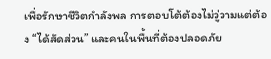เพื่อรักษาชีวิตกำลังพล การตอบโต้ต้องไม่วู่วามแต่ต้อง “ได้สัดส่วน” และคนในพื้นที่ต้องปลอดภัย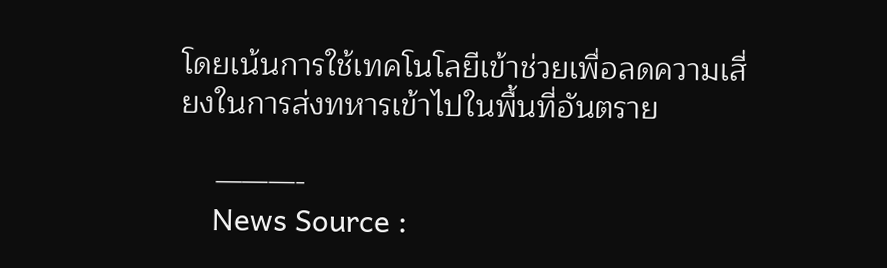โดยเน้นการใช้เทคโนโลยีเข้าช่วยเพื่อลดความเสี่ยงในการส่งทหารเข้าไปในพื้นที่อันตราย

    ———-
    News Source :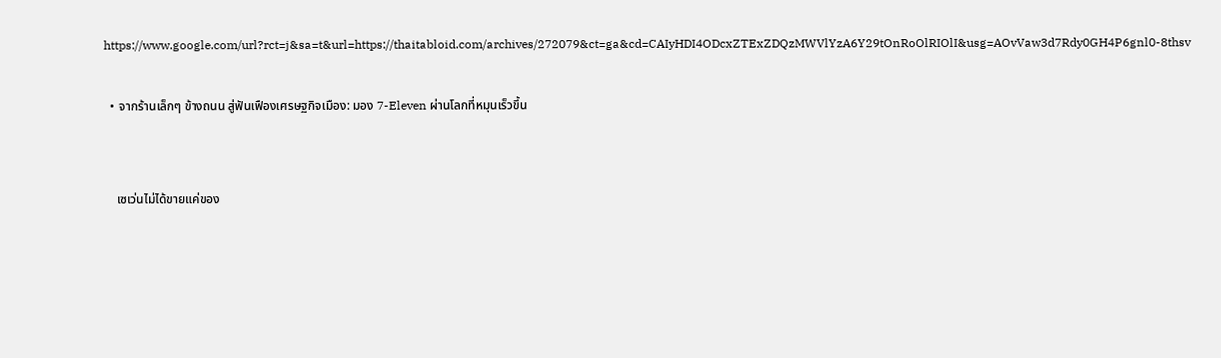https://www.google.com/url?rct=j&sa=t&url=https://thaitabloid.com/archives/272079&ct=ga&cd=CAIyHDI4ODcxZTExZDQzMWVlYzA6Y29tOnRoOlRIOlI&usg=AOvVaw3d7Rdy0GH4P6gnl0-8thsv

  • จากร้านเล็กๆ ข้างถนน สู่ฟันเฟืองเศรษฐกิจเมือง: มอง 7-Eleven ผ่านโลกที่หมุนเร็วขึ้น


    เซเว่นไม่ได้ขายแค่ของ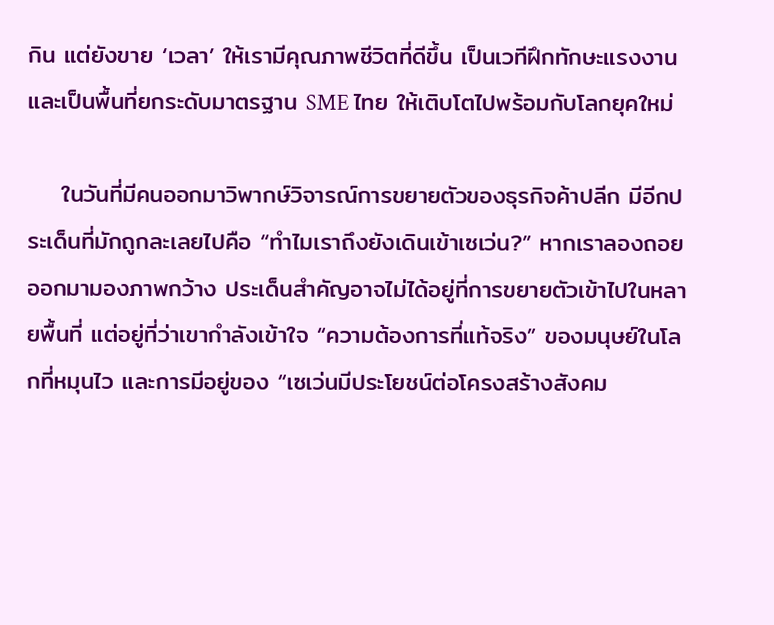กิน แต่ยังขาย ‘เวลา’ ให้เรามีคุณภาพชีวิตที่ดีขึ้น เป็นเวทีฝึกทักษะแรงงาน และเป็นพื้นที่ยกระดับมาตรฐาน SME ไทย ให้เติบโตไปพร้อมกับโลกยุคใหม่

    ในวันที่มีคนออกมาวิพากษ์วิจารณ์การขยายตัวของธุรกิจค้าปลีก มีอีกประเด็นที่มักถูกละเลยไปคือ “ทำไมเราถึงยังเดินเข้าเซเว่น?” หากเราลองถอยออกมามองภาพกว้าง ประเด็นสำคัญอาจไม่ได้อยู่ที่การขยายตัวเข้าไปในหลายพื้นที่ แต่อยู่ที่ว่าเขากำลังเข้าใจ “ความต้องการที่แท้จริง” ของมนุษย์ในโลกที่หมุนไว และการมีอยู่ของ “เซเว่นมีประโยชน์ต่อโครงสร้างสังคม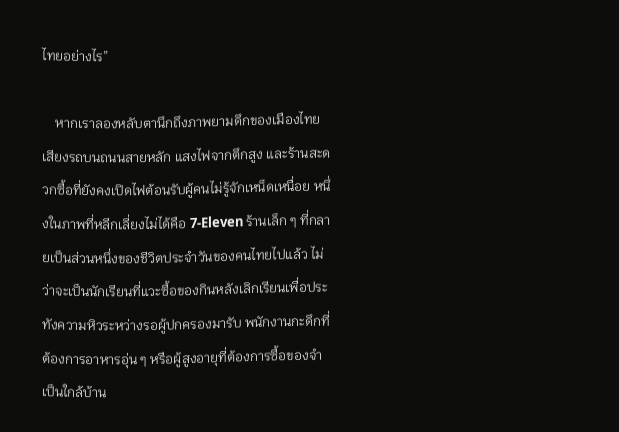ไทยอย่างไร”

    หากเราลองหลับตานึกถึงภาพยามดึกของเมืองไทย เสียงรถบนถนนสายหลัก แสงไฟจากตึกสูง และร้านสะดวกซื้อที่ยังคงเปิดไฟต้อนรับผู้คนไม่รู้จักเหน็ดเหนื่อย หนึ่งในภาพที่หลีกเลี่ยงไม่ได้คือ 7-Eleven ร้านเล็ก ๆ ที่กลายเป็นส่วนหนึ่งของชีวิตประจำวันของคนไทยไปแล้ว ไม่ว่าจะเป็นนักเรียนที่แวะซื้อของกินหลังเลิกเรียนเพื่อประทังความหิวระหว่างรอผู้ปกครองมารับ พนักงานกะดึกที่ต้องการอาหารอุ่น ๆ หรือผู้สูงอายุที่ต้องการซื้อของจำเป็นใกล้บ้าน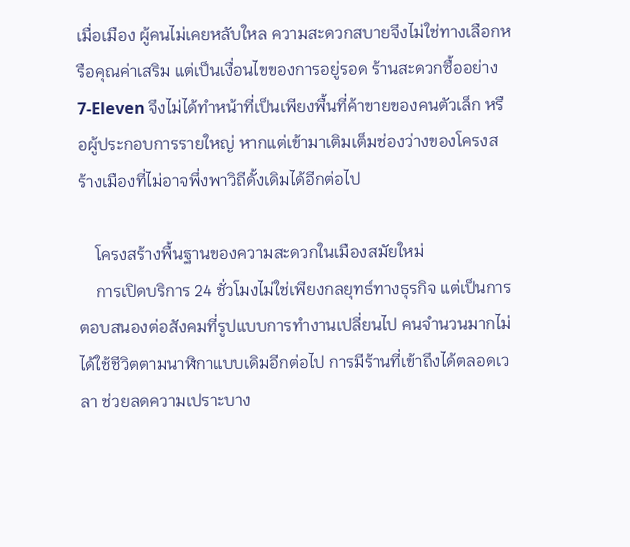เมื่อเมือง ผู้คนไม่เคยหลับใหล ความสะดวกสบายจึงไม่ใช่ทางเลือกหรือคุณค่าเสริม แต่เป็นเงื่อนไขของการอยู่รอด ร้านสะดวกซื้ออย่าง 7-Eleven จึงไม่ได้ทำหน้าที่เป็นเพียงพื้นที่ค้าขายของคนตัวเล็ก หรือผู้ประกอบการรายใหญ่ หากแต่เข้ามาเติมเต็มช่องว่างของโครงสร้างเมืองที่ไม่อาจพึ่งพาวิถีดั้งเดิมได้อีกต่อไป

    โครงสร้างพื้นฐานของความสะดวกในเมืองสมัยใหม่
    การเปิดบริการ 24 ชั่วโมงไม่ใช่เพียงกลยุทธ์ทางธุรกิจ แต่เป็นการตอบสนองต่อสังคมที่รูปแบบการทำงานเปลี่ยนไป คนจำนวนมากไม่ได้ใช้ชีวิตตามนาฬิกาแบบเดิมอีกต่อไป การมีร้านที่เข้าถึงได้ตลอดเวลา ช่วยลดความเปราะบาง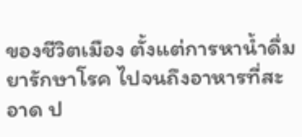ของชีวิตเมือง ตั้งแต่การหาน้ำดื่ม ยารักษาโรค ไปจนถึงอาหารที่สะอาด ป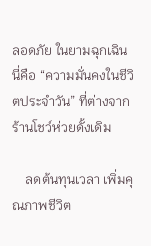ลอดภัย ในยามฉุกเฉิน นี่คือ “ความมั่นคงในชีวิตประจำวัน” ที่ต่างจากร้านโชว์ห่วยดั้งเดิม

    ลดต้นทุนเวลา เพิ่มคุณภาพชีวิต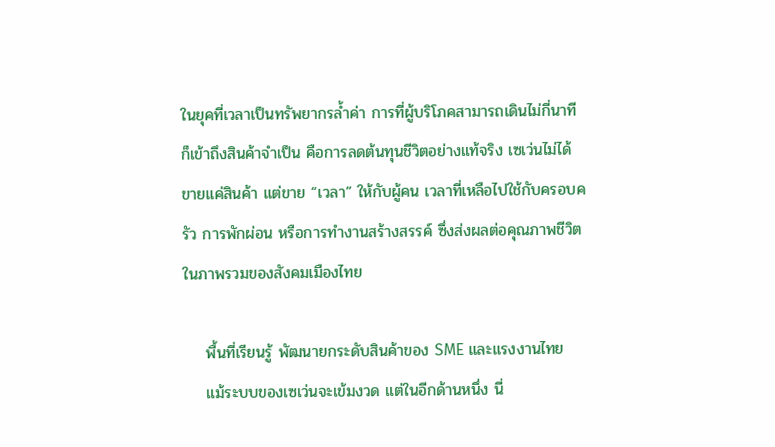ในยุคที่เวลาเป็นทรัพยากรล้ำค่า การที่ผู้บริโภคสามารถเดินไม่กี่นาทีก็เข้าถึงสินค้าจำเป็น คือการลดต้นทุนชีวิตอย่างแท้จริง เซเว่นไม่ได้ขายแค่สินค้า แต่ขาย “เวลา” ให้กับผู้คน เวลาที่เหลือไปใช้กับครอบครัว การพักผ่อน หรือการทำงานสร้างสรรค์ ซึ่งส่งผลต่อคุณภาพชีวิตในภาพรวมของสังคมเมืองไทย

    พื้นที่เรียนรู้ พัฒนายกระดับสินค้าของ SME และแรงงานไทย
    แม้ระบบของเซเว่นจะเข้มงวด แต่ในอีกด้านหนึ่ง นี่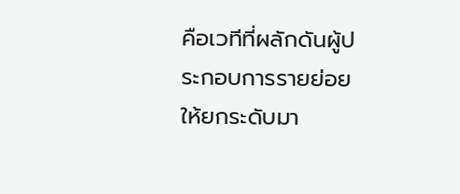คือเวทีที่ผลักดันผู้ประกอบการรายย่อยให้ยกระดับมา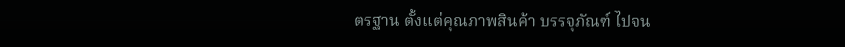ตรฐาน ตั้งแต่คุณภาพสินค้า บรรจุภัณฑ์ ไปจน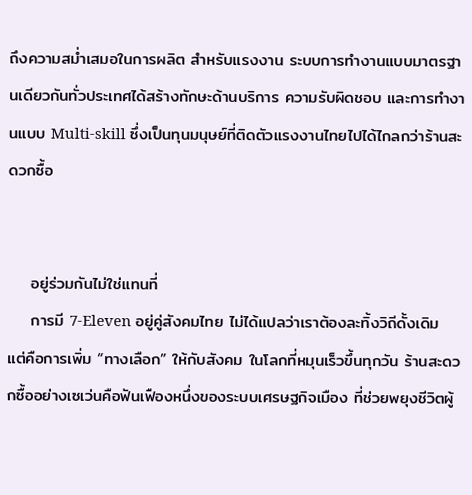ถึงความสม่ำเสมอในการผลิต สำหรับแรงงาน ระบบการทำงานแบบมาตรฐานเดียวกันทั่วประเทศได้สร้างทักษะด้านบริการ ความรับผิดชอบ และการทำงานแบบ Multi-skill ซึ่งเป็นทุนมนุษย์ที่ติดตัวแรงงานไทยไปได้ไกลกว่าร้านสะดวกซื้อ


    อยู่ร่วมกันไม่ใช่แทนที่
    การมี 7-Eleven อยู่คู่สังคมไทย ไม่ได้แปลว่าเราต้องละทิ้งวิถีดั้งเดิม แต่คือการเพิ่ม “ทางเลือก” ให้กับสังคม ในโลกที่หมุนเร็วขึ้นทุกวัน ร้านสะดวกซื้ออย่างเซเว่นคือฟันเฟืองหนึ่งของระบบเศรษฐกิจเมือง ที่ช่วยพยุงชีวิตผู้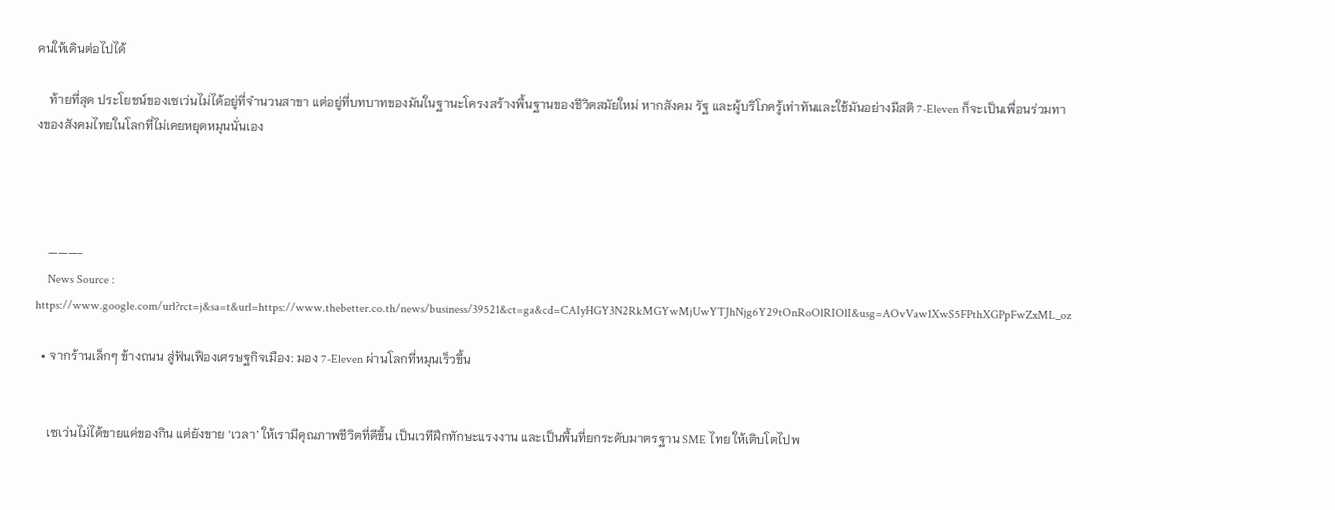คนให้เดินต่อไปได้

    ท้ายที่สุด ประโยชน์ของเซเว่นไม่ได้อยู่ที่จำนวนสาขา แต่อยู่ที่บทบาทของมันในฐานะโครงสร้างพื้นฐานของชีวิตสมัยใหม่ หากสังคม รัฐ และผู้บริโภครู้เท่าทันและใช้มันอย่างมีสติ 7-Eleven ก็จะเป็นเพื่อนร่วมทางของสังคมไทยในโลกที่ไม่เคยหยุดหมุนนั่นเอง




    ———-
    News Source : https://www.google.com/url?rct=j&sa=t&url=https://www.thebetter.co.th/news/business/39521&ct=ga&cd=CAIyHGY3N2RkMGYwMjUwYTJhNjg6Y29tOnRoOlRIOlI&usg=AOvVaw1XwS5FPthXGPpFwZxML_oz

  • จากร้านเล็กๆ ข้างถนน สู่ฟันเฟืองเศรษฐกิจเมือง: มอง 7-Eleven ผ่านโลกที่หมุนเร็วขึ้น


    เซเว่นไม่ได้ขายแค่ของกิน แต่ยังขาย ‘เวลา’ ให้เรามีคุณภาพชีวิตที่ดีขึ้น เป็นเวทีฝึกทักษะแรงงาน และเป็นพื้นที่ยกระดับมาตรฐาน SME ไทย ให้เติบโตไปพ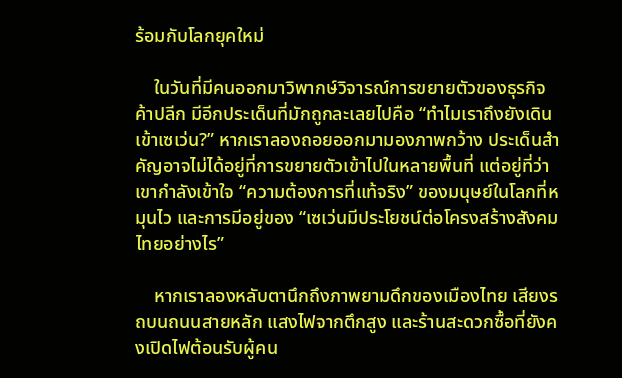ร้อมกับโลกยุคใหม่

    ในวันที่มีคนออกมาวิพากษ์วิจารณ์การขยายตัวของธุรกิจค้าปลีก มีอีกประเด็นที่มักถูกละเลยไปคือ “ทำไมเราถึงยังเดินเข้าเซเว่น?” หากเราลองถอยออกมามองภาพกว้าง ประเด็นสำคัญอาจไม่ได้อยู่ที่การขยายตัวเข้าไปในหลายพื้นที่ แต่อยู่ที่ว่าเขากำลังเข้าใจ “ความต้องการที่แท้จริง” ของมนุษย์ในโลกที่หมุนไว และการมีอยู่ของ “เซเว่นมีประโยชน์ต่อโครงสร้างสังคมไทยอย่างไร”

    หากเราลองหลับตานึกถึงภาพยามดึกของเมืองไทย เสียงรถบนถนนสายหลัก แสงไฟจากตึกสูง และร้านสะดวกซื้อที่ยังคงเปิดไฟต้อนรับผู้คน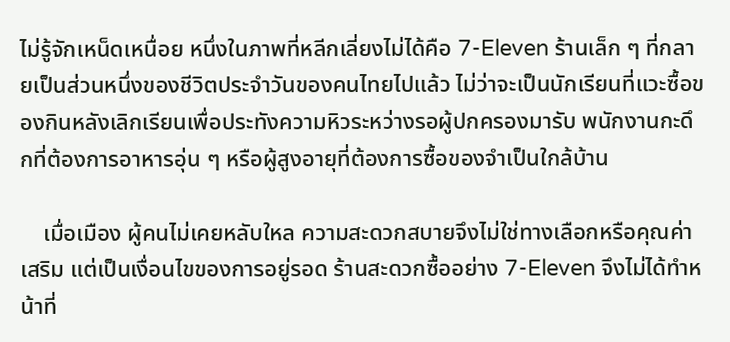ไม่รู้จักเหน็ดเหนื่อย หนึ่งในภาพที่หลีกเลี่ยงไม่ได้คือ 7-Eleven ร้านเล็ก ๆ ที่กลายเป็นส่วนหนึ่งของชีวิตประจำวันของคนไทยไปแล้ว ไม่ว่าจะเป็นนักเรียนที่แวะซื้อของกินหลังเลิกเรียนเพื่อประทังความหิวระหว่างรอผู้ปกครองมารับ พนักงานกะดึกที่ต้องการอาหารอุ่น ๆ หรือผู้สูงอายุที่ต้องการซื้อของจำเป็นใกล้บ้าน

    เมื่อเมือง ผู้คนไม่เคยหลับใหล ความสะดวกสบายจึงไม่ใช่ทางเลือกหรือคุณค่าเสริม แต่เป็นเงื่อนไขของการอยู่รอด ร้านสะดวกซื้ออย่าง 7-Eleven จึงไม่ได้ทำหน้าที่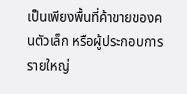เป็นเพียงพื้นที่ค้าขายของคนตัวเล็ก หรือผู้ประกอบการรายใหญ่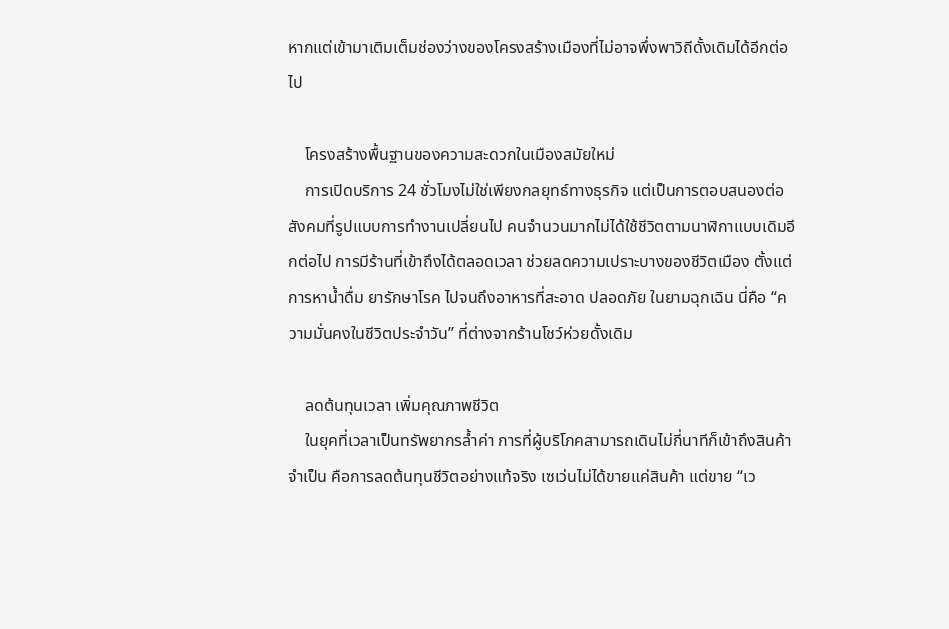หากแต่เข้ามาเติมเต็มช่องว่างของโครงสร้างเมืองที่ไม่อาจพึ่งพาวิถีดั้งเดิมได้อีกต่อไป

    โครงสร้างพื้นฐานของความสะดวกในเมืองสมัยใหม่
    การเปิดบริการ 24 ชั่วโมงไม่ใช่เพียงกลยุทธ์ทางธุรกิจ แต่เป็นการตอบสนองต่อสังคมที่รูปแบบการทำงานเปลี่ยนไป คนจำนวนมากไม่ได้ใช้ชีวิตตามนาฬิกาแบบเดิมอีกต่อไป การมีร้านที่เข้าถึงได้ตลอดเวลา ช่วยลดความเปราะบางของชีวิตเมือง ตั้งแต่การหาน้ำดื่ม ยารักษาโรค ไปจนถึงอาหารที่สะอาด ปลอดภัย ในยามฉุกเฉิน นี่คือ “ความมั่นคงในชีวิตประจำวัน” ที่ต่างจากร้านโชว์ห่วยดั้งเดิม

    ลดต้นทุนเวลา เพิ่มคุณภาพชีวิต
    ในยุคที่เวลาเป็นทรัพยากรล้ำค่า การที่ผู้บริโภคสามารถเดินไม่กี่นาทีก็เข้าถึงสินค้าจำเป็น คือการลดต้นทุนชีวิตอย่างแท้จริง เซเว่นไม่ได้ขายแค่สินค้า แต่ขาย “เว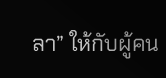ลา” ให้กับผู้คน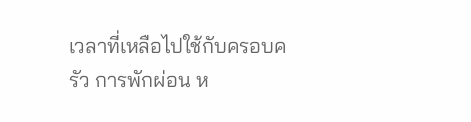เวลาที่เหลือไปใช้กับครอบครัว การพักผ่อน ห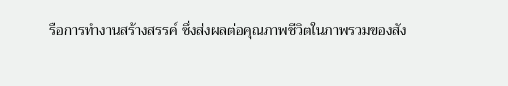รือการทำงานสร้างสรรค์ ซึ่งส่งผลต่อคุณภาพชีวิตในภาพรวมของสัง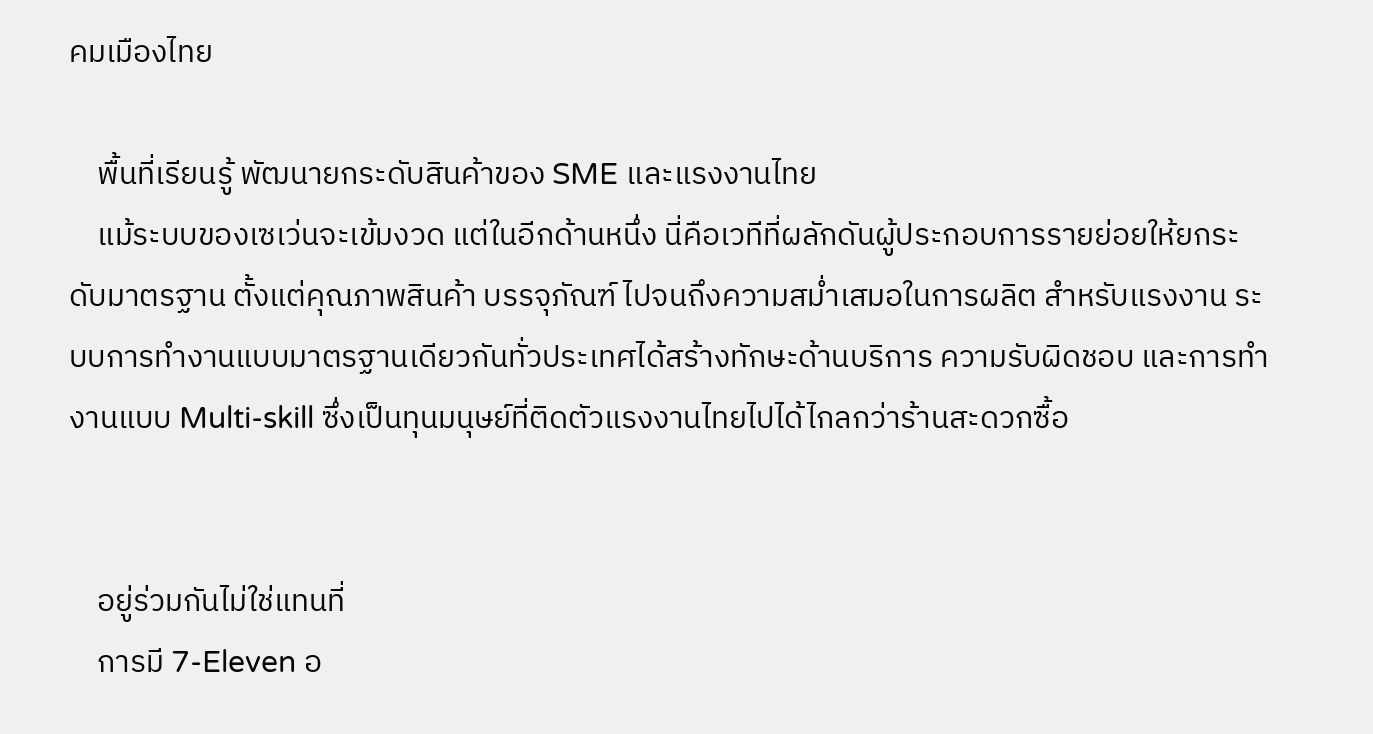คมเมืองไทย

    พื้นที่เรียนรู้ พัฒนายกระดับสินค้าของ SME และแรงงานไทย
    แม้ระบบของเซเว่นจะเข้มงวด แต่ในอีกด้านหนึ่ง นี่คือเวทีที่ผลักดันผู้ประกอบการรายย่อยให้ยกระดับมาตรฐาน ตั้งแต่คุณภาพสินค้า บรรจุภัณฑ์ ไปจนถึงความสม่ำเสมอในการผลิต สำหรับแรงงาน ระบบการทำงานแบบมาตรฐานเดียวกันทั่วประเทศได้สร้างทักษะด้านบริการ ความรับผิดชอบ และการทำงานแบบ Multi-skill ซึ่งเป็นทุนมนุษย์ที่ติดตัวแรงงานไทยไปได้ไกลกว่าร้านสะดวกซื้อ


    อยู่ร่วมกันไม่ใช่แทนที่
    การมี 7-Eleven อ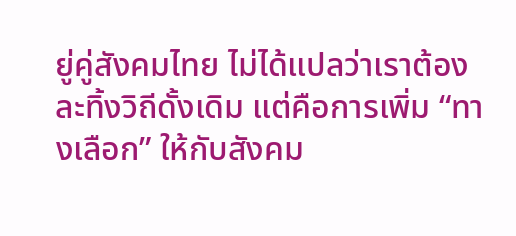ยู่คู่สังคมไทย ไม่ได้แปลว่าเราต้องละทิ้งวิถีดั้งเดิม แต่คือการเพิ่ม “ทางเลือก” ให้กับสังคม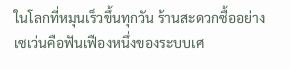ในโลกที่หมุนเร็วขึ้นทุกวัน ร้านสะดวกซื้ออย่างเซเว่นคือฟันเฟืองหนึ่งของระบบเศ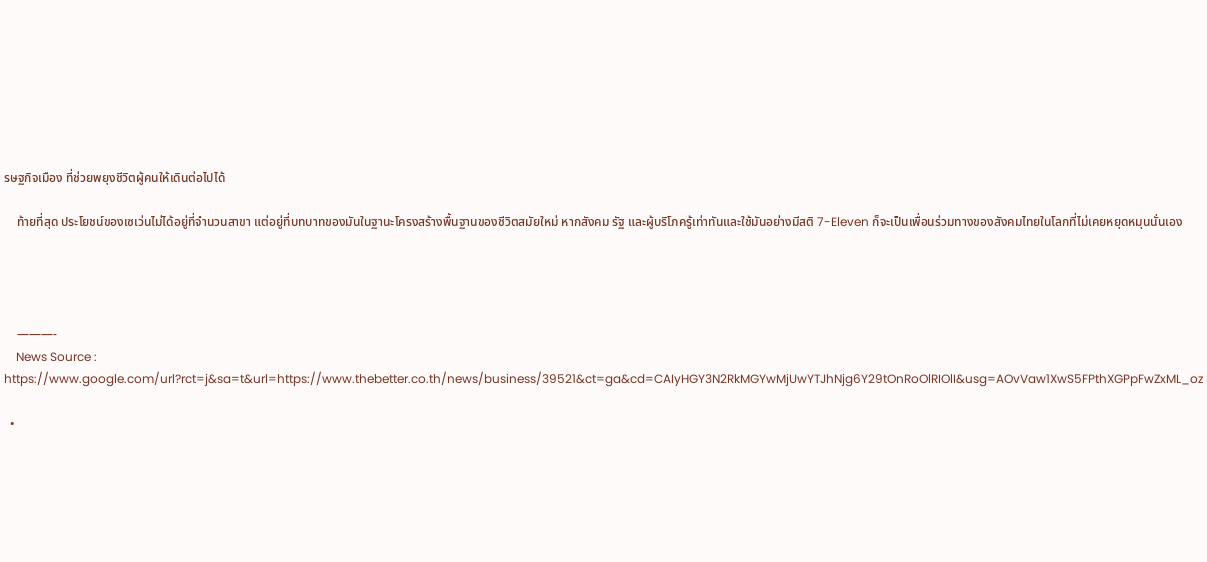รษฐกิจเมือง ที่ช่วยพยุงชีวิตผู้คนให้เดินต่อไปได้

    ท้ายที่สุด ประโยชน์ของเซเว่นไม่ได้อยู่ที่จำนวนสาขา แต่อยู่ที่บทบาทของมันในฐานะโครงสร้างพื้นฐานของชีวิตสมัยใหม่ หากสังคม รัฐ และผู้บริโภครู้เท่าทันและใช้มันอย่างมีสติ 7-Eleven ก็จะเป็นเพื่อนร่วมทางของสังคมไทยในโลกที่ไม่เคยหยุดหมุนนั่นเอง




    ———-
    News Source : https://www.google.com/url?rct=j&sa=t&url=https://www.thebetter.co.th/news/business/39521&ct=ga&cd=CAIyHGY3N2RkMGYwMjUwYTJhNjg6Y29tOnRoOlRIOlI&usg=AOvVaw1XwS5FPthXGPpFwZxML_oz

  •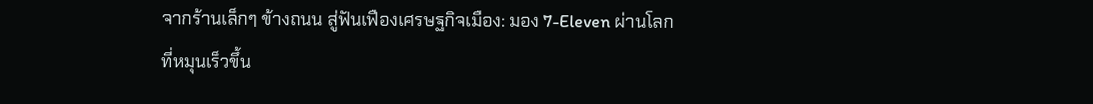จากร้านเล็กๆ ข้างถนน สู่ฟันเฟืองเศรษฐกิจเมือง: มอง 7-Eleven ผ่านโลกที่หมุนเร็วขึ้น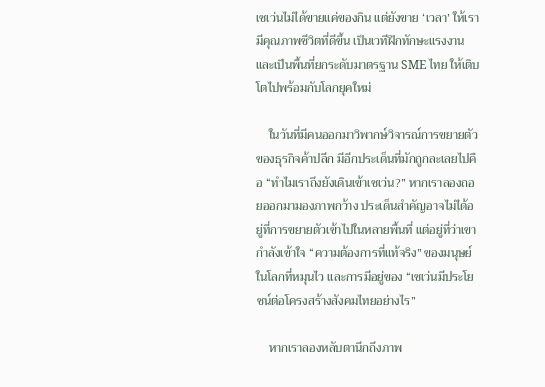เซเว่นไม่ได้ขายแค่ของกิน แต่ยังขาย ‘เวลา’ ให้เรามีคุณภาพชีวิตที่ดีขึ้น เป็นเวทีฝึกทักษะแรงงาน และเป็นพื้นที่ยกระดับมาตรฐาน SME ไทย ให้เติบโตไปพร้อมกับโลกยุคใหม่

    ในวันที่มีคนออกมาวิพากษ์วิจารณ์การขยายตัวของธุรกิจค้าปลีก มีอีกประเด็นที่มักถูกละเลยไปคือ “ทำไมเราถึงยังเดินเข้าเซเว่น?” หากเราลองถอยออกมามองภาพกว้าง ประเด็นสำคัญอาจไม่ได้อยู่ที่การขยายตัวเข้าไปในหลายพื้นที่ แต่อยู่ที่ว่าเขากำลังเข้าใจ “ความต้องการที่แท้จริง” ของมนุษย์ในโลกที่หมุนไว และการมีอยู่ของ “เซเว่นมีประโยชน์ต่อโครงสร้างสังคมไทยอย่างไร”

    หากเราลองหลับตานึกถึงภาพ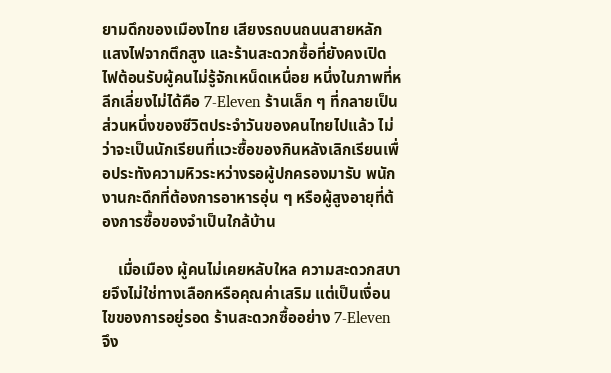ยามดึกของเมืองไทย เสียงรถบนถนนสายหลัก แสงไฟจากตึกสูง และร้านสะดวกซื้อที่ยังคงเปิดไฟต้อนรับผู้คนไม่รู้จักเหน็ดเหนื่อย หนึ่งในภาพที่หลีกเลี่ยงไม่ได้คือ 7-Eleven ร้านเล็ก ๆ ที่กลายเป็นส่วนหนึ่งของชีวิตประจำวันของคนไทยไปแล้ว ไม่ว่าจะเป็นนักเรียนที่แวะซื้อของกินหลังเลิกเรียนเพื่อประทังความหิวระหว่างรอผู้ปกครองมารับ พนักงานกะดึกที่ต้องการอาหารอุ่น ๆ หรือผู้สูงอายุที่ต้องการซื้อของจำเป็นใกล้บ้าน

    เมื่อเมือง ผู้คนไม่เคยหลับใหล ความสะดวกสบายจึงไม่ใช่ทางเลือกหรือคุณค่าเสริม แต่เป็นเงื่อนไขของการอยู่รอด ร้านสะดวกซื้ออย่าง 7-Eleven จึง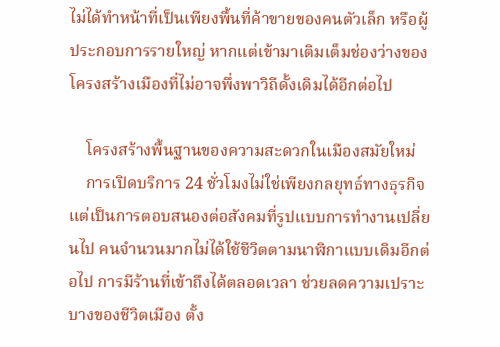ไม่ได้ทำหน้าที่เป็นเพียงพื้นที่ค้าขายของคนตัวเล็ก หรือผู้ประกอบการรายใหญ่ หากแต่เข้ามาเติมเต็มช่องว่างของโครงสร้างเมืองที่ไม่อาจพึ่งพาวิถีดั้งเดิมได้อีกต่อไป

    โครงสร้างพื้นฐานของความสะดวกในเมืองสมัยใหม่
    การเปิดบริการ 24 ชั่วโมงไม่ใช่เพียงกลยุทธ์ทางธุรกิจ แต่เป็นการตอบสนองต่อสังคมที่รูปแบบการทำงานเปลี่ยนไป คนจำนวนมากไม่ได้ใช้ชีวิตตามนาฬิกาแบบเดิมอีกต่อไป การมีร้านที่เข้าถึงได้ตลอดเวลา ช่วยลดความเปราะบางของชีวิตเมือง ตั้ง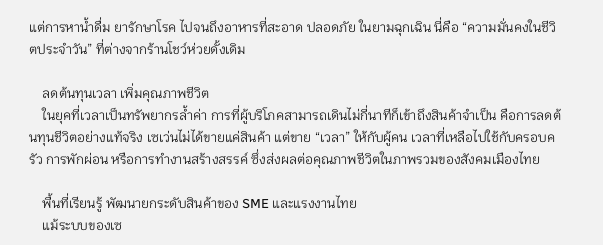แต่การหาน้ำดื่ม ยารักษาโรค ไปจนถึงอาหารที่สะอาด ปลอดภัย ในยามฉุกเฉิน นี่คือ “ความมั่นคงในชีวิตประจำวัน” ที่ต่างจากร้านโชว์ห่วยดั้งเดิม

    ลดต้นทุนเวลา เพิ่มคุณภาพชีวิต
    ในยุคที่เวลาเป็นทรัพยากรล้ำค่า การที่ผู้บริโภคสามารถเดินไม่กี่นาทีก็เข้าถึงสินค้าจำเป็น คือการลดต้นทุนชีวิตอย่างแท้จริง เซเว่นไม่ได้ขายแค่สินค้า แต่ขาย “เวลา” ให้กับผู้คน เวลาที่เหลือไปใช้กับครอบครัว การพักผ่อน หรือการทำงานสร้างสรรค์ ซึ่งส่งผลต่อคุณภาพชีวิตในภาพรวมของสังคมเมืองไทย

    พื้นที่เรียนรู้ พัฒนายกระดับสินค้าของ SME และแรงงานไทย
    แม้ระบบของเซ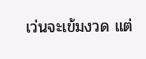เว่นจะเข้มงวด แต่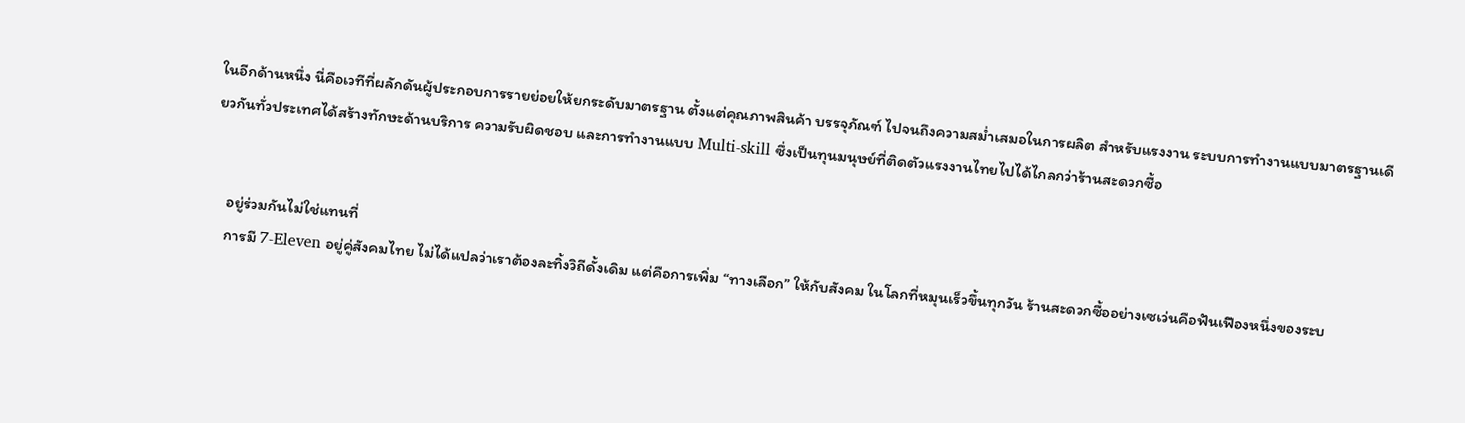ในอีกด้านหนึ่ง นี่คือเวทีที่ผลักดันผู้ประกอบการรายย่อยให้ยกระดับมาตรฐาน ตั้งแต่คุณภาพสินค้า บรรจุภัณฑ์ ไปจนถึงความสม่ำเสมอในการผลิต สำหรับแรงงาน ระบบการทำงานแบบมาตรฐานเดียวกันทั่วประเทศได้สร้างทักษะด้านบริการ ความรับผิดชอบ และการทำงานแบบ Multi-skill ซึ่งเป็นทุนมนุษย์ที่ติดตัวแรงงานไทยไปได้ไกลกว่าร้านสะดวกซื้อ


    อยู่ร่วมกันไม่ใช่แทนที่
    การมี 7-Eleven อยู่คู่สังคมไทย ไม่ได้แปลว่าเราต้องละทิ้งวิถีดั้งเดิม แต่คือการเพิ่ม “ทางเลือก” ให้กับสังคม ในโลกที่หมุนเร็วขึ้นทุกวัน ร้านสะดวกซื้ออย่างเซเว่นคือฟันเฟืองหนึ่งของระบ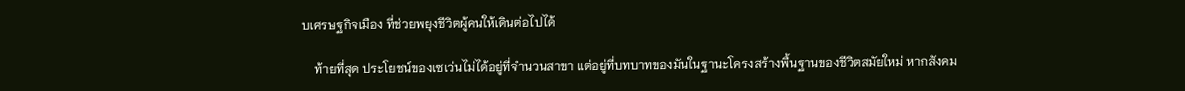บเศรษฐกิจเมือง ที่ช่วยพยุงชีวิตผู้คนให้เดินต่อไปได้

    ท้ายที่สุด ประโยชน์ของเซเว่นไม่ได้อยู่ที่จำนวนสาขา แต่อยู่ที่บทบาทของมันในฐานะโครงสร้างพื้นฐานของชีวิตสมัยใหม่ หากสังคม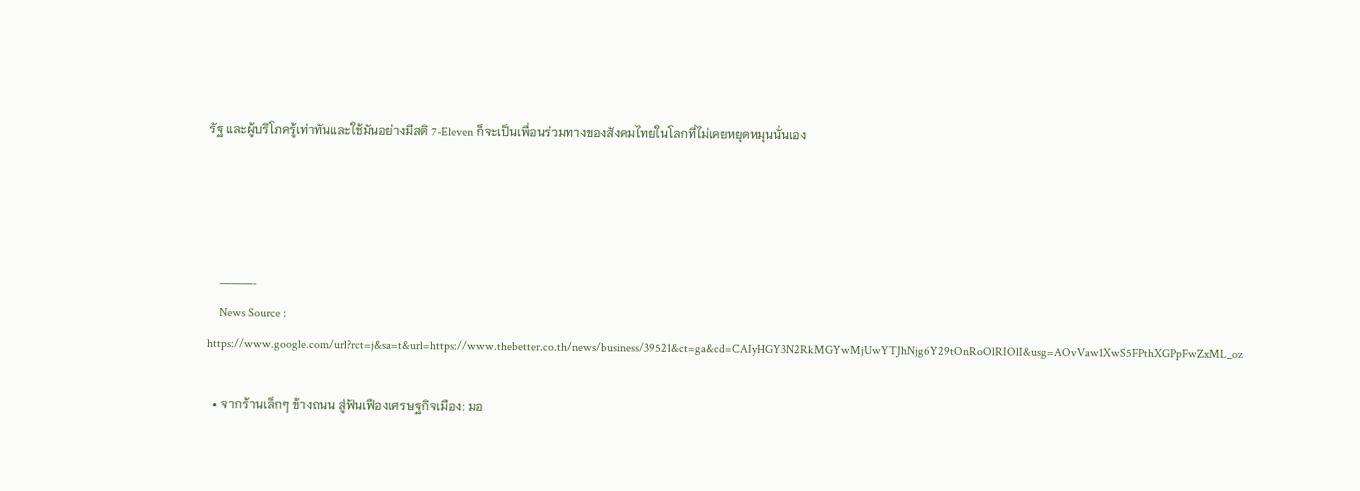รัฐ และผู้บริโภครู้เท่าทันและใช้มันอย่างมีสติ 7-Eleven ก็จะเป็นเพื่อนร่วมทางของสังคมไทยในโลกที่ไม่เคยหยุดหมุนนั่นเอง




    ———-
    News Source : https://www.google.com/url?rct=j&sa=t&url=https://www.thebetter.co.th/news/business/39521&ct=ga&cd=CAIyHGY3N2RkMGYwMjUwYTJhNjg6Y29tOnRoOlRIOlI&usg=AOvVaw1XwS5FPthXGPpFwZxML_oz

  • จากร้านเล็กๆ ข้างถนน สู่ฟันเฟืองเศรษฐกิจเมือง: มอ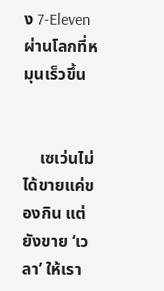ง 7-Eleven ผ่านโลกที่หมุนเร็วขึ้น


    เซเว่นไม่ได้ขายแค่ของกิน แต่ยังขาย ‘เวลา’ ให้เรา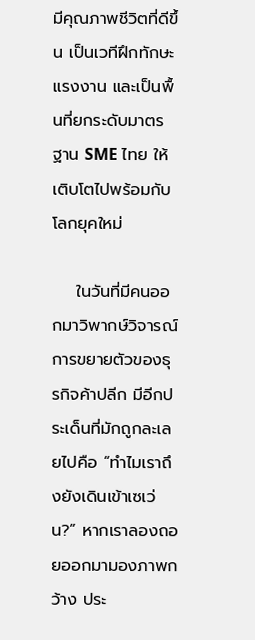มีคุณภาพชีวิตที่ดีขึ้น เป็นเวทีฝึกทักษะแรงงาน และเป็นพื้นที่ยกระดับมาตรฐาน SME ไทย ให้เติบโตไปพร้อมกับโลกยุคใหม่

    ในวันที่มีคนออกมาวิพากษ์วิจารณ์การขยายตัวของธุรกิจค้าปลีก มีอีกประเด็นที่มักถูกละเลยไปคือ “ทำไมเราถึงยังเดินเข้าเซเว่น?” หากเราลองถอยออกมามองภาพกว้าง ประ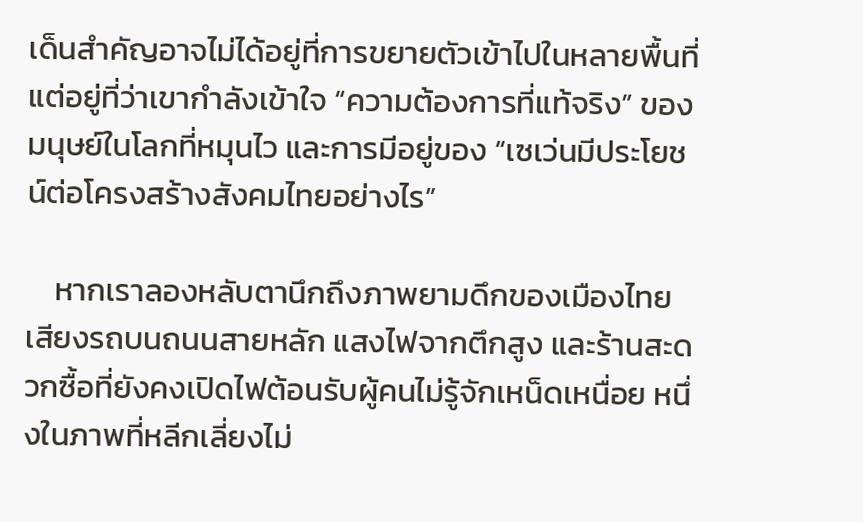เด็นสำคัญอาจไม่ได้อยู่ที่การขยายตัวเข้าไปในหลายพื้นที่ แต่อยู่ที่ว่าเขากำลังเข้าใจ “ความต้องการที่แท้จริง” ของมนุษย์ในโลกที่หมุนไว และการมีอยู่ของ “เซเว่นมีประโยชน์ต่อโครงสร้างสังคมไทยอย่างไร”

    หากเราลองหลับตานึกถึงภาพยามดึกของเมืองไทย เสียงรถบนถนนสายหลัก แสงไฟจากตึกสูง และร้านสะดวกซื้อที่ยังคงเปิดไฟต้อนรับผู้คนไม่รู้จักเหน็ดเหนื่อย หนึ่งในภาพที่หลีกเลี่ยงไม่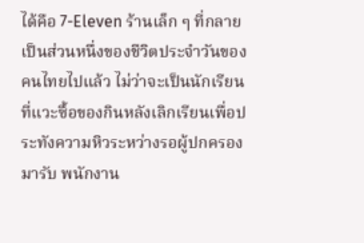ได้คือ 7-Eleven ร้านเล็ก ๆ ที่กลายเป็นส่วนหนึ่งของชีวิตประจำวันของคนไทยไปแล้ว ไม่ว่าจะเป็นนักเรียนที่แวะซื้อของกินหลังเลิกเรียนเพื่อประทังความหิวระหว่างรอผู้ปกครองมารับ พนักงาน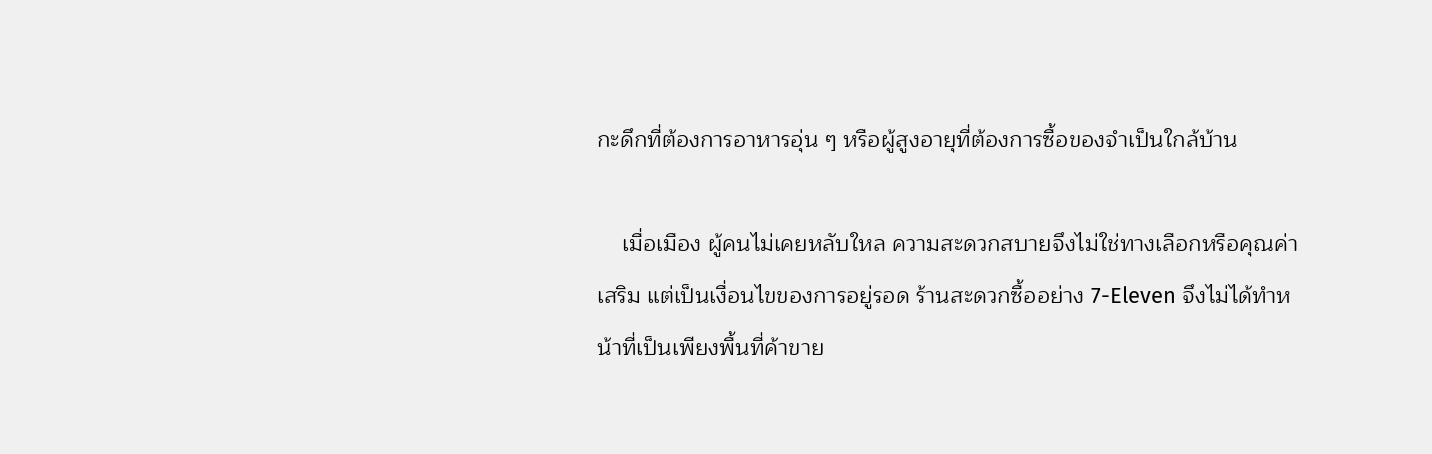กะดึกที่ต้องการอาหารอุ่น ๆ หรือผู้สูงอายุที่ต้องการซื้อของจำเป็นใกล้บ้าน

    เมื่อเมือง ผู้คนไม่เคยหลับใหล ความสะดวกสบายจึงไม่ใช่ทางเลือกหรือคุณค่าเสริม แต่เป็นเงื่อนไขของการอยู่รอด ร้านสะดวกซื้ออย่าง 7-Eleven จึงไม่ได้ทำหน้าที่เป็นเพียงพื้นที่ค้าขาย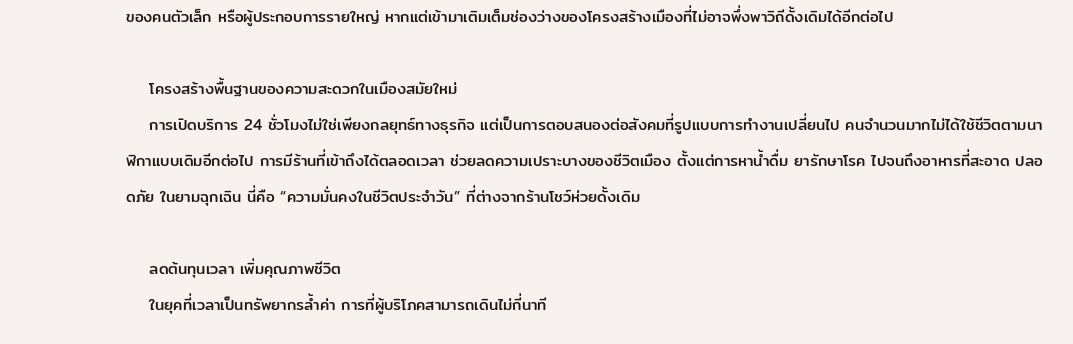ของคนตัวเล็ก หรือผู้ประกอบการรายใหญ่ หากแต่เข้ามาเติมเต็มช่องว่างของโครงสร้างเมืองที่ไม่อาจพึ่งพาวิถีดั้งเดิมได้อีกต่อไป

    โครงสร้างพื้นฐานของความสะดวกในเมืองสมัยใหม่
    การเปิดบริการ 24 ชั่วโมงไม่ใช่เพียงกลยุทธ์ทางธุรกิจ แต่เป็นการตอบสนองต่อสังคมที่รูปแบบการทำงานเปลี่ยนไป คนจำนวนมากไม่ได้ใช้ชีวิตตามนาฬิกาแบบเดิมอีกต่อไป การมีร้านที่เข้าถึงได้ตลอดเวลา ช่วยลดความเปราะบางของชีวิตเมือง ตั้งแต่การหาน้ำดื่ม ยารักษาโรค ไปจนถึงอาหารที่สะอาด ปลอดภัย ในยามฉุกเฉิน นี่คือ “ความมั่นคงในชีวิตประจำวัน” ที่ต่างจากร้านโชว์ห่วยดั้งเดิม

    ลดต้นทุนเวลา เพิ่มคุณภาพชีวิต
    ในยุคที่เวลาเป็นทรัพยากรล้ำค่า การที่ผู้บริโภคสามารถเดินไม่กี่นาที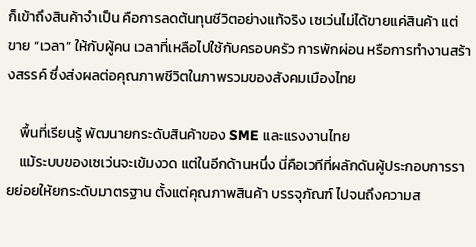ก็เข้าถึงสินค้าจำเป็น คือการลดต้นทุนชีวิตอย่างแท้จริง เซเว่นไม่ได้ขายแค่สินค้า แต่ขาย “เวลา” ให้กับผู้คน เวลาที่เหลือไปใช้กับครอบครัว การพักผ่อน หรือการทำงานสร้างสรรค์ ซึ่งส่งผลต่อคุณภาพชีวิตในภาพรวมของสังคมเมืองไทย

    พื้นที่เรียนรู้ พัฒนายกระดับสินค้าของ SME และแรงงานไทย
    แม้ระบบของเซเว่นจะเข้มงวด แต่ในอีกด้านหนึ่ง นี่คือเวทีที่ผลักดันผู้ประกอบการรายย่อยให้ยกระดับมาตรฐาน ตั้งแต่คุณภาพสินค้า บรรจุภัณฑ์ ไปจนถึงความส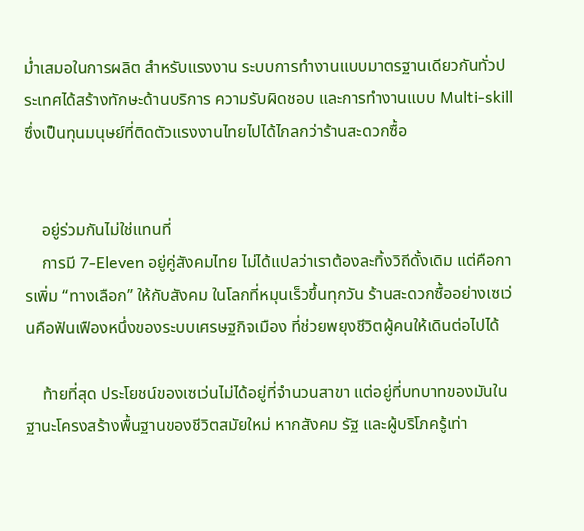ม่ำเสมอในการผลิต สำหรับแรงงาน ระบบการทำงานแบบมาตรฐานเดียวกันทั่วประเทศได้สร้างทักษะด้านบริการ ความรับผิดชอบ และการทำงานแบบ Multi-skill ซึ่งเป็นทุนมนุษย์ที่ติดตัวแรงงานไทยไปได้ไกลกว่าร้านสะดวกซื้อ


    อยู่ร่วมกันไม่ใช่แทนที่
    การมี 7-Eleven อยู่คู่สังคมไทย ไม่ได้แปลว่าเราต้องละทิ้งวิถีดั้งเดิม แต่คือการเพิ่ม “ทางเลือก” ให้กับสังคม ในโลกที่หมุนเร็วขึ้นทุกวัน ร้านสะดวกซื้ออย่างเซเว่นคือฟันเฟืองหนึ่งของระบบเศรษฐกิจเมือง ที่ช่วยพยุงชีวิตผู้คนให้เดินต่อไปได้

    ท้ายที่สุด ประโยชน์ของเซเว่นไม่ได้อยู่ที่จำนวนสาขา แต่อยู่ที่บทบาทของมันในฐานะโครงสร้างพื้นฐานของชีวิตสมัยใหม่ หากสังคม รัฐ และผู้บริโภครู้เท่า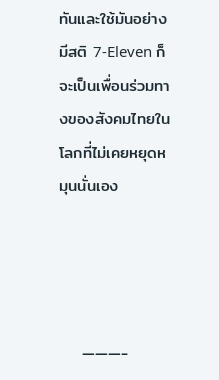ทันและใช้มันอย่างมีสติ 7-Eleven ก็จะเป็นเพื่อนร่วมทางของสังคมไทยในโลกที่ไม่เคยหยุดหมุนนั่นเอง




    ———-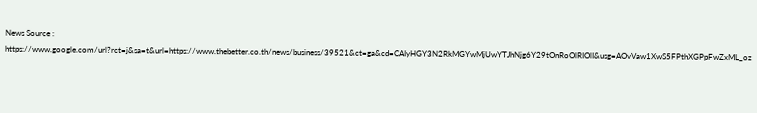News Source : https://www.google.com/url?rct=j&sa=t&url=https://www.thebetter.co.th/news/business/39521&ct=ga&cd=CAIyHGY3N2RkMGYwMjUwYTJhNjg6Y29tOnRoOlRIOlI&usg=AOvVaw1XwS5FPthXGPpFwZxML_oz